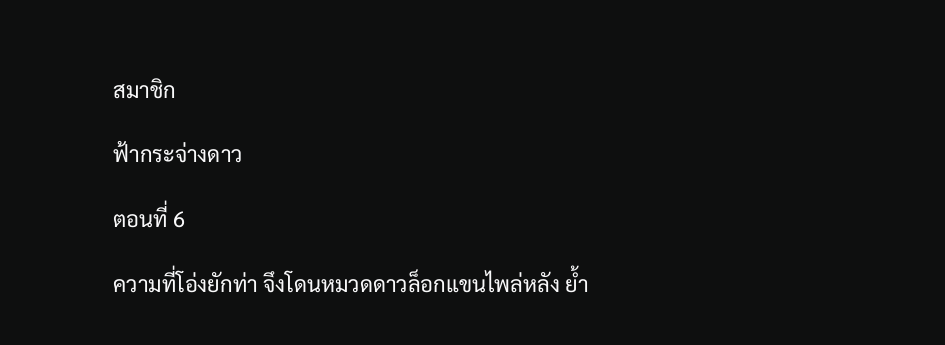สมาชิก

ฟ้ากระจ่างดาว

ตอนที่ 6

ความที่โอ่งยักท่า จึงโดนหมวดดาวล็อกแขนไพล่หลัง ย้ำ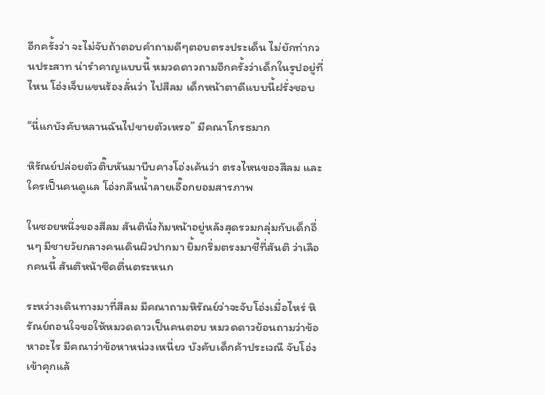อีกครั้งว่า จะไม่จับถ้าตอบคำถามดีๆตอบตรงประเด็น ไม่ยักท่ากวนประสาท น่ารำคาญแบบนี้ หมวดดาวถามอีกครั้งว่าเด็กในรูปอยู่ที่ไหน โอ่งเจ็บแขนร้องลั่นว่า ไปสีลม เด็กหน้าตาดีแบบนี้ฝรั่งชอบ

“นี่แกบังคับหลานฉันไปขายตัวเหรอ” มีคณาโกรธมาก

หิรัณย์ปล่อยตัวติ๊บหันมาบีบคางโอ่งเค้นว่า ตรงไหนของสีลม และใครเป็นคนดูแล โอ่งกลืนน้ำลายเอื๊อกยอมสารภาพ

ในซอยหนึ่งของสีลม สันตินั่งก้มหน้าอยู่หลังสุดรวมกลุ่มกับเด็กอื่นๆ มีชายวัยกลางคนเดินผิวปากมา ยิ้มกริ่มตรงมาชี้ที่สันติ ว่าเลือกคนนี้ สันติหน้าซีดตื่นตระหนก

ระหว่างเดินทางมาที่สีลม มีคณาถามหิรัณย์ว่าจะจับโอ่งเมื่อไหร่ หิรัณย์ถอนใจขอให้หมวดดาวเป็นคนตอบ หมวดดาวย้อนถามว่าข้อหาอะไร มีคณาว่าข้อหาหน่วงเหนี่ยว บังคับเด็กค้าประเวณี จับโอ่งเข้าคุกแล้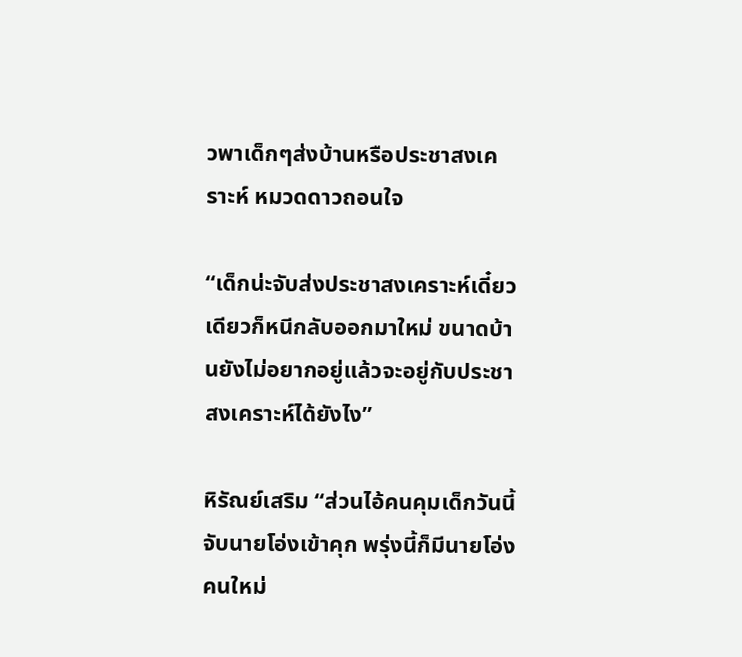วพาเด็กๆส่งบ้านหรือประชาสงเคราะห์ หมวดดาวถอนใจ

“เด็กน่ะจับส่งประชาสงเคราะห์เดี๋ยวเดียวก็หนีกลับออกมาใหม่ ขนาดบ้านยังไม่อยากอยู่แล้วจะอยู่กับประชาสงเคราะห์ได้ยังไง”

หิรัณย์เสริม “ส่วนไอ้คนคุมเด็กวันนี้จับนายโอ่งเข้าคุก พรุ่งนี้ก็มีนายโอ่งคนใหม่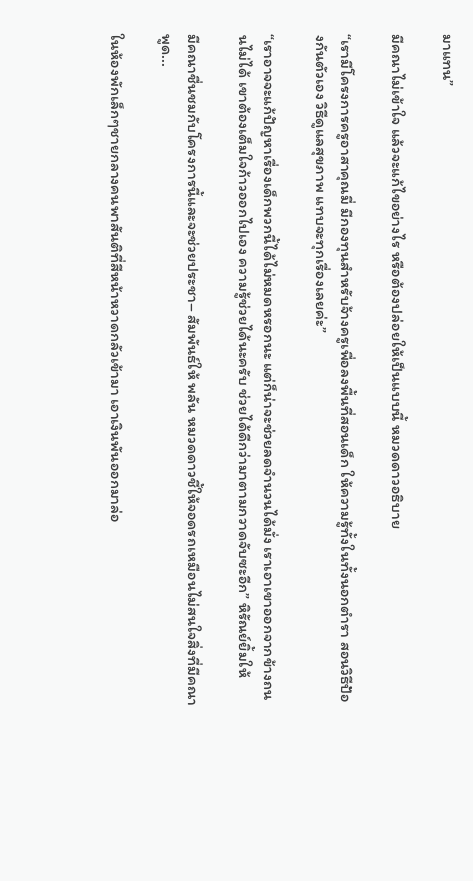มาแทน”

มีคณาไม่เข้าใจ แล้วจะแก้ไขอย่างไร หรือต้องปล่อยให้เป็นแบบนี้ หมวดดาวอธิบาย

“เรามีโครงการครูอาสาคุณมี่ มีกองทุนสำหรับจ้างครูเพื่อลงพื้นที่สอนเด็ก ให้ความรู้ทั้งในทั้งนอกตำรา สอนวิธีป้องกันตัวเอง วิธีดูแลสุขภาพ แทบจะทุกเรื่องเลยค่ะ”

“เราอาจจะแก้ปัญหาเรื่องเด็กพวกนี้ได้ไม่หมดหรอกนะ แต่ก็น่าจะช่วยลดจำนวนได้มั่ง เราเอาเขาออกจากข้างถนนไม่ได้ เขาต้องเต็มใจก้าวออกไปเอง ความรู้ช่วยได้นะครับ ช่วยได้ดีกว่ามาตามกวาดจับซะอีก” หิรัณย์ยิ้มให้

มีคณาชื่นชมกับโครงการนี้และจะช่วยประชา– สัมพันธ์ให้ พลัน หมวดดาวชี้ให้จอดรถเหมือนไม่สนใจสิ่งที่มีคณาพูด...

ในห้องพักเล็กๆชายกลางคนพาสันติที่สีหน้าหวาดกลัวเข้ามา เอาเงินพันออกมาล่อ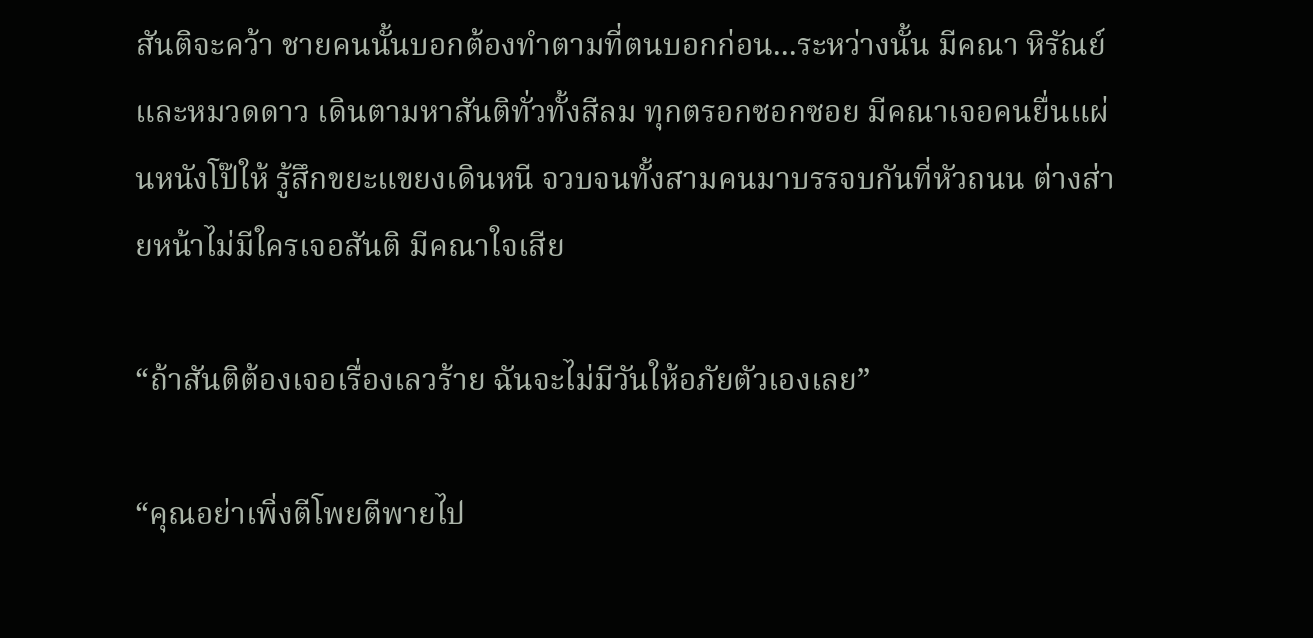สันติจะคว้า ชายคนนั้นบอกต้องทำตามที่ตนบอกก่อน...ระหว่างนั้น มีคณา หิรัณย์ และหมวดดาว เดินตามหาสันติทั่วทั้งสีลม ทุกตรอกซอกซอย มีคณาเจอคนยื่นแผ่นหนังโป๊ให้ รู้สึกขยะแขยงเดินหนี จวบจนทั้งสามคนมาบรรจบกันที่หัวถนน ต่างส่ายหน้าไม่มีใครเจอสันติ มีคณาใจเสีย

“ถ้าสันติต้องเจอเรื่องเลวร้าย ฉันจะไม่มีวันให้อภัยตัวเองเลย”

“คุณอย่าเพิ่งตีโพยตีพายไป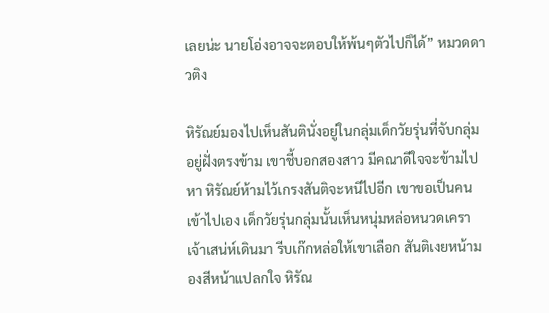เลยน่ะ นายโอ่งอาจจะตอบให้พ้นๆตัวไปก็ได้” หมวดดาวติง

หิรัณย์มองไปเห็นสันตินั่งอยู่ในกลุ่มเด็กวัยรุ่นที่จับกลุ่มอยู่ฝั่งตรงข้าม เขาชี้บอกสองสาว มีคณาดีใจจะข้ามไปหา หิรัณย์ห้ามไว้เกรงสันติจะหนีไปอีก เขาขอเป็นคนเข้าไปเอง เด็กวัยรุ่นกลุ่มนั้นเห็นหนุ่มหล่อหนวดเคราเจ้าเสน่ห์เดินมา รีบเก๊กหล่อให้เขาเลือก สันติเงยหน้ามองสีหน้าแปลกใจ หิรัณ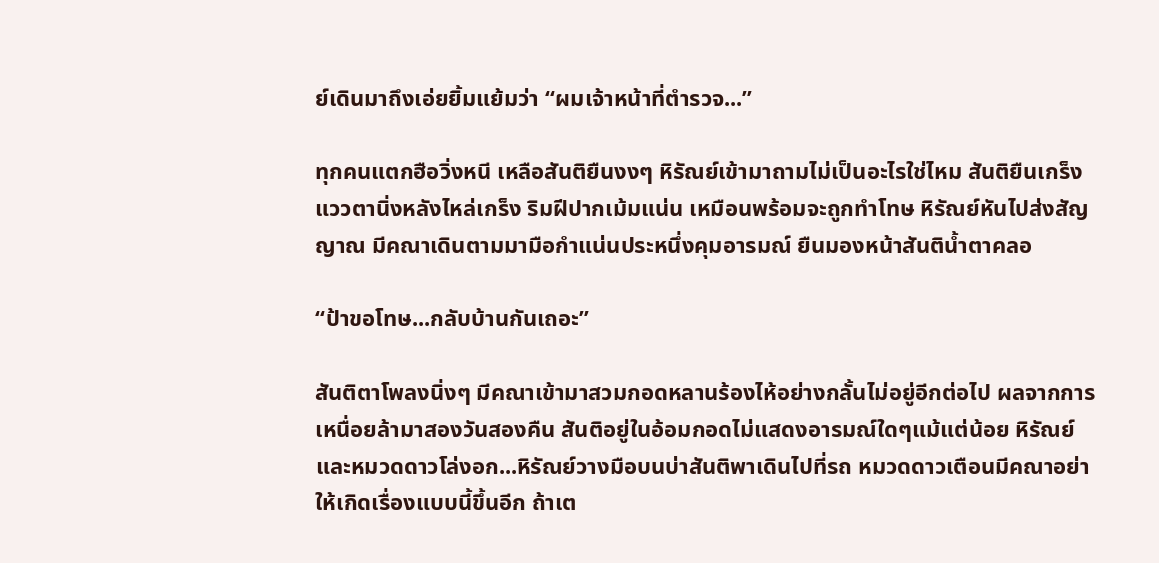ย์เดินมาถึงเอ่ยยิ้มแย้มว่า “ผมเจ้าหน้าที่ตำรวจ...”

ทุกคนแตกฮือวิ่งหนี เหลือสันติยืนงงๆ หิรัณย์เข้ามาถามไม่เป็นอะไรใช่ไหม สันติยืนเกร็ง แววตานิ่งหลังไหล่เกร็ง ริมฝีปากเม้มแน่น เหมือนพร้อมจะถูกทำโทษ หิรัณย์หันไปส่งสัญญาณ มีคณาเดินตามมามือกำแน่นประหนึ่งคุมอารมณ์ ยืนมองหน้าสันติน้ำตาคลอ

“ป้าขอโทษ...กลับบ้านกันเถอะ”

สันติตาโพลงนิ่งๆ มีคณาเข้ามาสวมกอดหลานร้องไห้อย่างกลั้นไม่อยู่อีกต่อไป ผลจากการเหนื่อยล้ามาสองวันสองคืน สันติอยู่ในอ้อมกอดไม่แสดงอารมณ์ใดๆแม้แต่น้อย หิรัณย์และหมวดดาวโล่งอก...หิรัณย์วางมือบนบ่าสันติพาเดินไปที่รถ หมวดดาวเตือนมีคณาอย่าให้เกิดเรื่องแบบนี้ขึ้นอีก ถ้าเต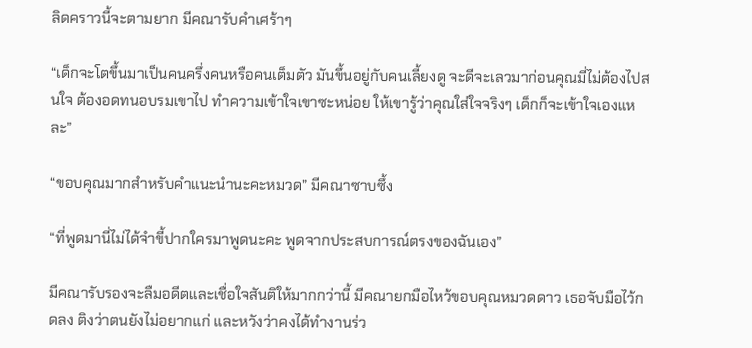ลิดคราวนี้จะตามยาก มีคณารับคำเศร้าๆ

“เด็กจะโตขึ้นมาเป็นคนครึ่งคนหรือคนเต็มตัว มันขึ้นอยู่กับคนเลี้ยงดู จะดีจะเลวมาก่อนคุณมี่ไม่ต้องไปสนใจ ต้องอดทนอบรมเขาไป ทำความเข้าใจเขาซะหน่อย ให้เขารู้ว่าคุณใส่ใจจริงๆ เด็กก็จะเข้าใจเองแหละ”

“ขอบคุณมากสำหรับคำแนะนำนะคะหมวด” มีคณาซาบซึ้ง

“ที่พูดมานี่ไม่ได้จำขี้ปากใครมาพูดนะคะ พูดจากประสบการณ์ตรงของฉันเอง”

มีคณารับรองจะลืมอดีตและเชื่อใจสันติให้มากกว่านี้ มีคณายกมือไหว้ขอบคุณหมวดดาว เธอจับมือไว้กดลง ติงว่าตนยังไม่อยากแก่ และหวังว่าคงได้ทำงานร่ว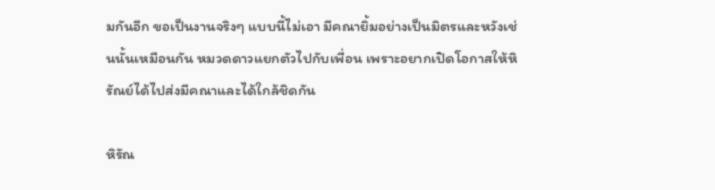มกันอีก ขอเป็นงานจริงๆ แบบนี้ไม่เอา มีคณายิ้มอย่างเป็นมิตรและหวังเช่นนั้นเหมือนกัน หมวดดาวแยกตัวไปกับเพื่อน เพราะอยากเปิดโอกาสให้หิรัณย์ได้ไปส่งมีคณาและได้ใกล้ชิดกัน

หิรัณ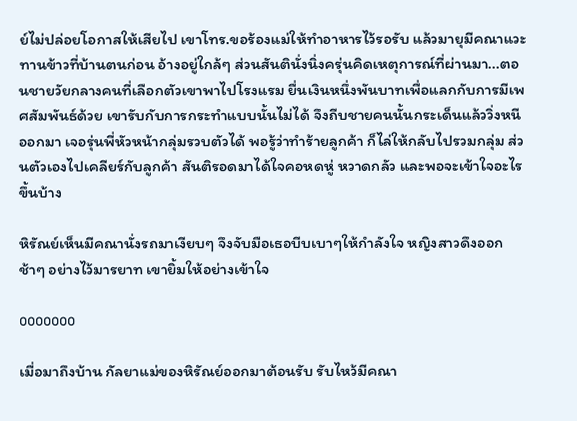ย์ไม่ปล่อยโอกาสให้เสียไป เขาโทร.ขอร้องแม่ให้ทำอาหารไว้รอรับ แล้วมายุมีคณาแวะทานข้าวที่บ้านตนก่อน อ้างอยู่ใกล้ๆ ส่วนสันตินั่งนิ่งครุ่นคิดเหตุการณ์ที่ผ่านมา...ตอนชายวัยกลางคนที่เลือกตัวเขาพาไปโรงแรม ยื่นเงินหนึ่งพันบาทเพื่อแลกกับการมีเพศสัมพันธ์ด้วย เขารับกับการกระทำแบบนั้นไม่ได้ จึงถีบชายคนนั้นกระเด็นแล้ววิ่งหนีออกมา เจอรุ่นพี่หัวหน้ากลุ่มรวบตัวได้ พอรู้ว่าทำร้ายลูกค้า ก็ไล่ให้กลับไปรวมกลุ่ม ส่วนตัวเองไปเคลียร์กับลูกค้า สันติรอดมาได้ใจคอหดหู่ หวาดกลัว และพอจะเข้าใจอะไรขึ้นบ้าง

หิรัณย์เห็นมีคณานั่งรถมาเงียบๆ จึงจับมือเธอบีบเบาๆให้กำลังใจ หญิงสาวดึงออกช้าๆ อย่างไว้มารยาท เขายิ้มให้อย่างเข้าใจ

ooooooo

เมื่อมาถึงบ้าน กัลยาแม่ของหิรัณย์ออกมาต้อนรับ รับไหว้มีคณา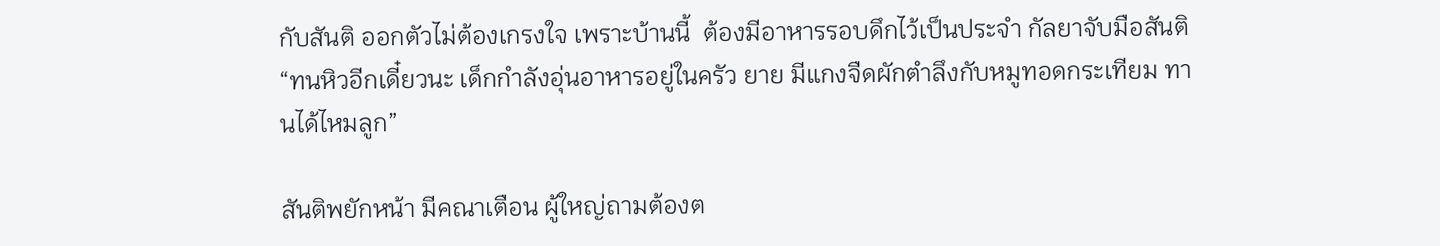กับสันติ ออกตัวไม่ต้องเกรงใจ เพราะบ้านนี้  ต้องมีอาหารรอบดึกไว้เป็นประจำ กัลยาจับมือสันติ “ทนหิวอีกเดี๋ยวนะ เด็กกำลังอุ่นอาหารอยู่ในครัว ยาย มีแกงจืดผักตำลึงกับหมูทอดกระเทียม ทานได้ไหมลูก”

สันติพยักหน้า มีคณาเตือน ผู้ใหญ่ถามต้องต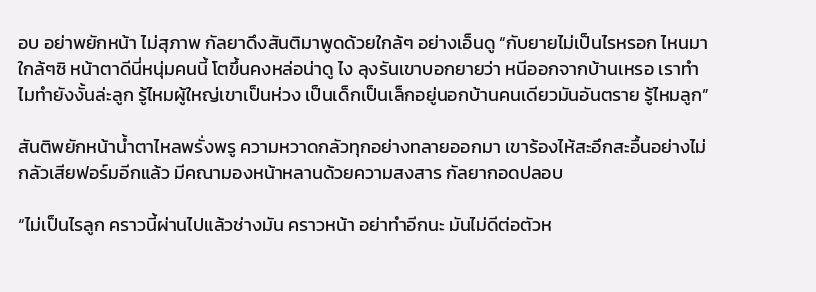อบ อย่าพยักหน้า ไม่สุภาพ กัลยาดึงสันติมาพูดด้วยใกล้ๆ อย่างเอ็นดู “กับยายไม่เป็นไรหรอก ไหนมาใกล้ๆซิ หน้าตาดีนี่หนุ่มคนนี้ โตขึ้นคงหล่อน่าดู ไง ลุงรันเขาบอกยายว่า หนีออกจากบ้านเหรอ เราทำไมทำยังงั้นล่ะลูก รู้ไหมผู้ใหญ่เขาเป็นห่วง เป็นเด็กเป็นเล็กอยู่นอกบ้านคนเดียวมันอันตราย รู้ไหมลูก”

สันติพยักหน้าน้ำตาไหลพรั่งพรู ความหวาดกลัวทุกอย่างทลายออกมา เขาร้องไห้สะอึกสะอื้นอย่างไม่กลัวเสียฟอร์มอีกแล้ว มีคณามองหน้าหลานด้วยความสงสาร กัลยากอดปลอบ

“ไม่เป็นไรลูก คราวนี้ผ่านไปแล้วช่างมัน คราวหน้า อย่าทำอีกนะ มันไม่ดีต่อตัวห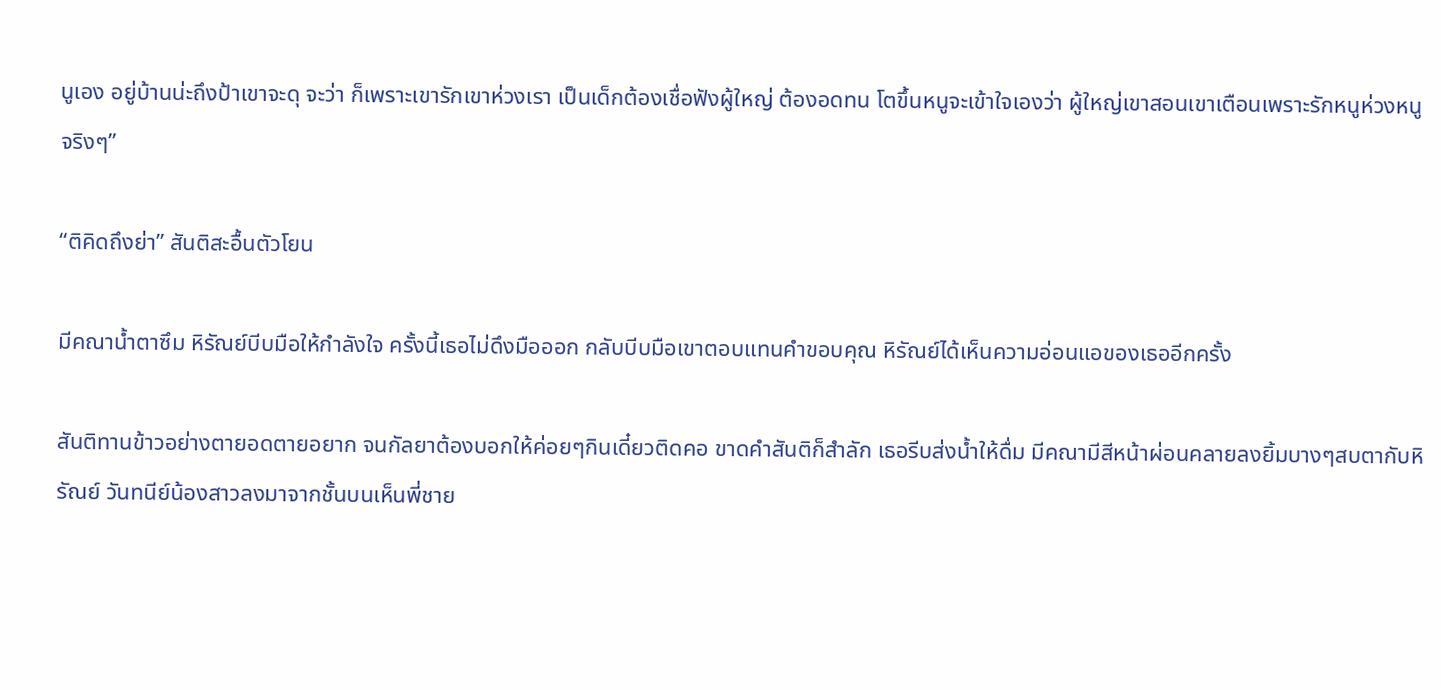นูเอง อยู่บ้านน่ะถึงป้าเขาจะดุ จะว่า ก็เพราะเขารักเขาห่วงเรา เป็นเด็กต้องเชื่อฟังผู้ใหญ่ ต้องอดทน โตขึ้นหนูจะเข้าใจเองว่า ผู้ใหญ่เขาสอนเขาเตือนเพราะรักหนูห่วงหนูจริงๆ”

“ติคิดถึงย่า” สันติสะอื้นตัวโยน

มีคณาน้ำตาซึม หิรัณย์บีบมือให้กำลังใจ ครั้งนี้เธอไม่ดึงมือออก กลับบีบมือเขาตอบแทนคำขอบคุณ หิรัณย์ได้เห็นความอ่อนแอของเธออีกครั้ง

สันติทานข้าวอย่างตายอดตายอยาก จนกัลยาต้องบอกให้ค่อยๆกินเดี๋ยวติดคอ ขาดคำสันติก็สำลัก เธอรีบส่งน้ำให้ดื่ม มีคณามีสีหน้าผ่อนคลายลงยิ้มบางๆสบตากับหิรัณย์ วันทนีย์น้องสาวลงมาจากชั้นบนเห็นพี่ชาย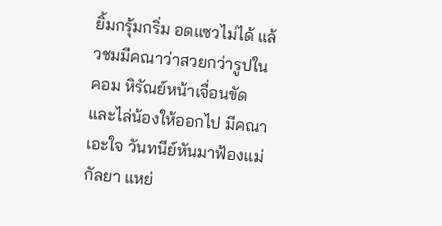ยิ้มกรุ้มกริ่ม อดแซวไม่ได้ แล้วชมมีคณาว่าสวยกว่ารูปในคอม หิรัณย์หน้าเจื่อนขัดและไล่น้องให้ออกไป มีคณาเอะใจ วันทนีย์หันมาฟ้องแม่ กัลยา แหย่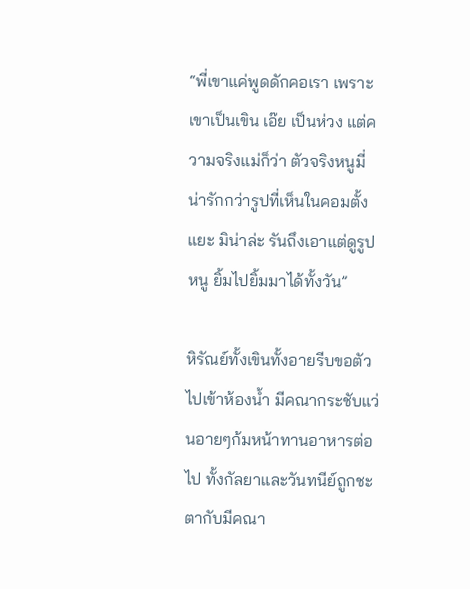“พี่เขาแค่พูดดักคอเรา เพราะเขาเป็นเขิน เอ๊ย เป็นห่วง แต่ความจริงแม่ก็ว่า ตัวจริงหนูมี่น่ารักกว่ารูปที่เห็นในคอมตั้งแยะ มิน่าล่ะ รันถึงเอาแต่ดูรูปหนู ยิ้มไปยิ้มมาได้ทั้งวัน”

หิรัณย์ทั้งเขินทั้งอายรีบขอตัวไปเข้าห้องน้ำ มีคณากระชับแว่นอายๆก้มหน้าทานอาหารต่อไป ทั้งกัลยาและวันทนีย์ถูกชะตากับมีคณา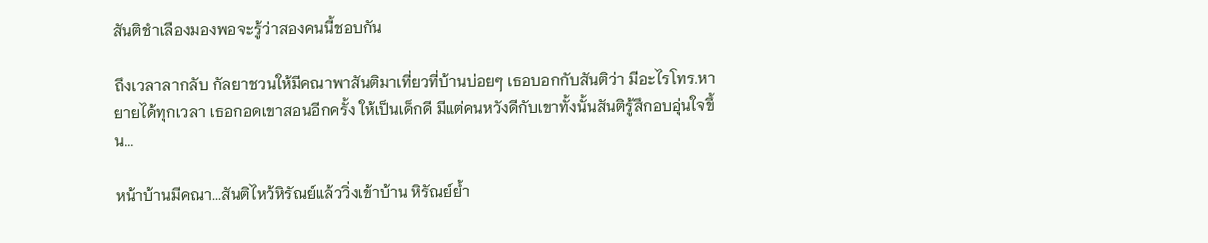สันติชำเลืองมองพอจะรู้ว่าสองคนนี้ชอบกัน

ถึงเวลาลากลับ กัลยาชวนให้มีคณาพาสันติมาเที่ยวที่บ้านบ่อยๆ เธอบอกกับสันติว่า มีอะไรโทร.หายายได้ทุกเวลา เธอกอดเขาสอนอีกครั้ง ให้เป็นเด็กดี มีแต่คนหวังดีกับเขาทั้งนั้นสันติรู้สึกอบอุ่นใจขึ้น...

หน้าบ้านมีคณา...สันติไหว้หิรัณย์แล้ววิ่งเข้าบ้าน หิรัณย์ย้ำ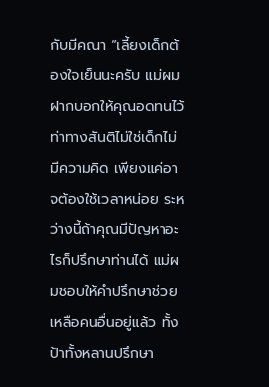กับมีคณา “เลี้ยงเด็กต้องใจเย็นนะครับ แม่ผมฝากบอกให้คุณอดทนไว้ ท่าทางสันติไม่ใช่เด็กไม่มีความคิด เพียงแค่อาจต้องใช้เวลาหน่อย ระหว่างนี้ถ้าคุณมีปัญหาอะไรก็ปรึกษาท่านได้ แม่ผมชอบให้คำปรึกษาช่วยเหลือคนอื่นอยู่แล้ว ทั้งป้าทั้งหลานปรึกษา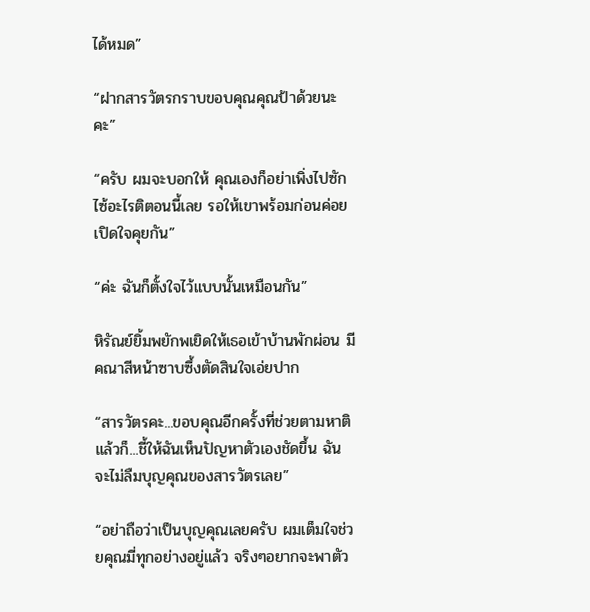ได้หมด”

“ฝากสารวัตรกราบขอบคุณคุณป้าด้วยนะคะ”

“ครับ ผมจะบอกให้ คุณเองก็อย่าเพิ่งไปซักไซ้อะไรติตอนนี้เลย รอให้เขาพร้อมก่อนค่อยเปิดใจคุยกัน”

“ค่ะ ฉันก็ตั้งใจไว้แบบนั้นเหมือนกัน”

หิรัณย์ยิ้มพยักพเยิดให้เธอเข้าบ้านพักผ่อน มีคณาสีหน้าซาบซึ้งตัดสินใจเอ่ยปาก

“สารวัตรคะ...ขอบคุณอีกครั้งที่ช่วยตามหาติ แล้วก็...ชี้ให้ฉันเห็นปัญหาตัวเองชัดขึ้น ฉันจะไม่ลืมบุญคุณของสารวัตรเลย”

“อย่าถือว่าเป็นบุญคุณเลยครับ ผมเต็มใจช่วยคุณมี่ทุกอย่างอยู่แล้ว จริงๆอยากจะพาตัว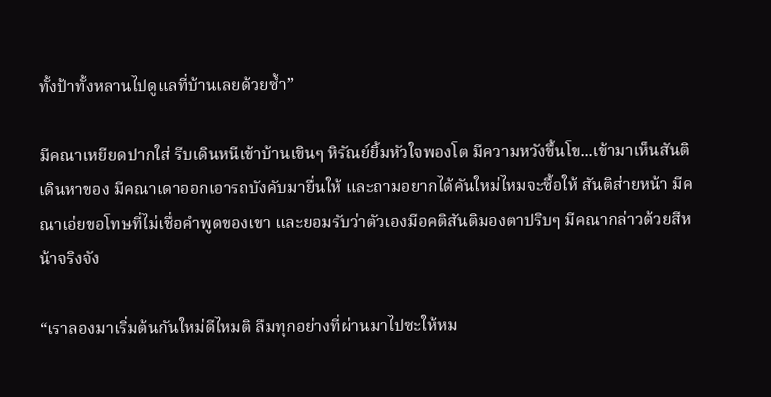ทั้งป้าทั้งหลานไปดูแลที่บ้านเลยด้วยซ้ำ”

มีคณาเหยียดปากใส่ รีบเดินหนีเข้าบ้านเขินๆ หิรัณย์ยิ้มหัวใจพองโต มีความหวังขึ้นโข...เข้ามาเห็นสันติเดินหาของ มีคณาเดาออกเอารถบังคับมายื่นให้ และถามอยากได้คันใหม่ไหมจะซื้อให้ สันติส่ายหน้า มีคณาเอ่ยขอโทษที่ไม่เชื่อคำพูดของเขา และยอมรับว่าตัวเองมีอคติสันติมองตาปริบๆ มีคณากล่าวด้วยสีหน้าจริงจัง

“เราลองมาเริ่มต้นกันใหม่ดีไหมติ ลืมทุกอย่างที่ผ่านมาไปซะให้หม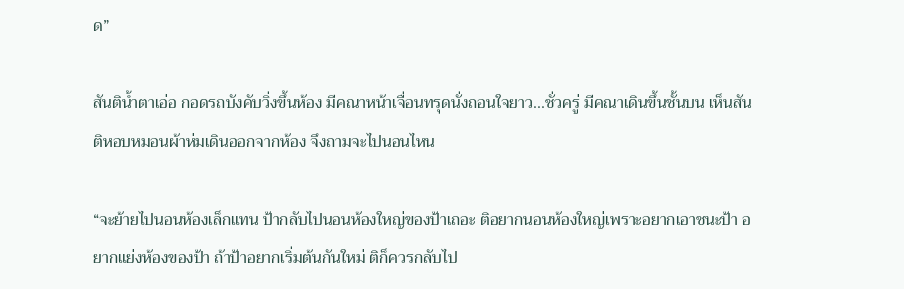ด”

สันติน้ำตาเอ่อ กอดรถบังคับวิ่งขึ้นห้อง มีคณาหน้าเจื่อนทรุดนั่งถอนใจยาว...ชั่วครู่ มีคณาเดินขึ้นชั้นบน เห็นสันติหอบหมอนผ้าห่มเดินออกจากห้อง จึงถามจะไปนอนไหน

“จะย้ายไปนอนห้องเล็กแทน ป้ากลับไปนอนห้องใหญ่ของป้าเถอะ ติอยากนอนห้องใหญ่เพราะอยากเอาชนะป้า อยากแย่งห้องของป้า ถ้าป้าอยากเริ่มต้นกันใหม่ ติก็ควรกลับไป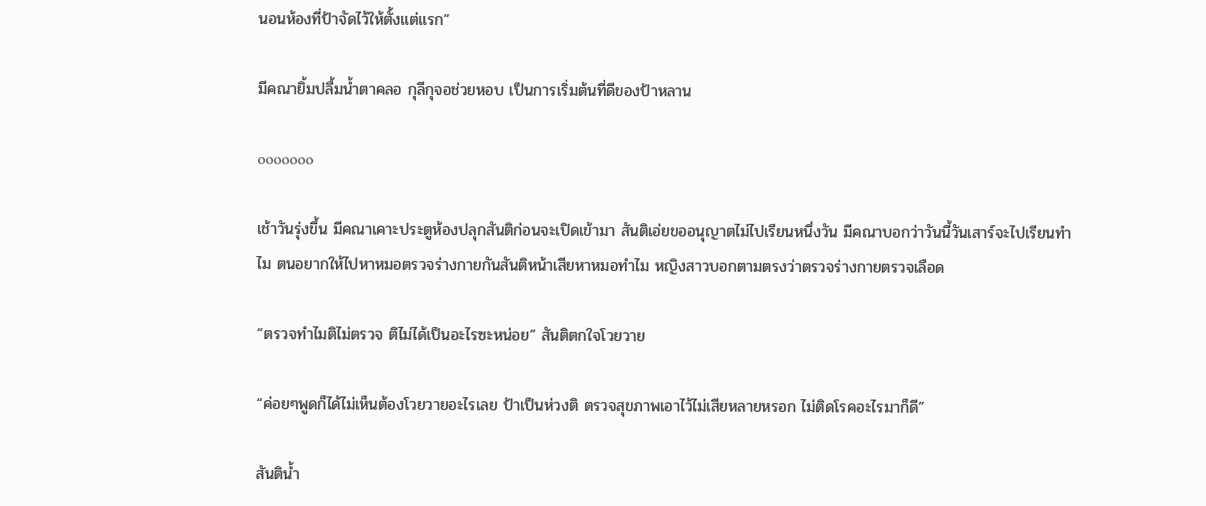นอนห้องที่ป้าจัดไว้ให้ตั้งแต่แรก”

มีคณายิ้มปลื้มน้ำตาคลอ กุลีกุจอช่วยหอบ เป็นการเริ่มต้นที่ดีของป้าหลาน

ooooooo

เช้าวันรุ่งขึ้น มีคณาเคาะประตูห้องปลุกสันติก่อนจะเปิดเข้ามา สันติเอ่ยขออนุญาตไม่ไปเรียนหนึ่งวัน มีคณาบอกว่าวันนี้วันเสาร์จะไปเรียนทำไม ตนอยากให้ไปหาหมอตรวจร่างกายกันสันติหน้าเสียหาหมอทำไม หญิงสาวบอกตามตรงว่าตรวจร่างกายตรวจเลือด

“ตรวจทำไมติไม่ตรวจ ติไม่ได้เป็นอะไรซะหน่อย” สันติตกใจโวยวาย

“ค่อยๆพูดก็ได้ไม่เห็นต้องโวยวายอะไรเลย ป้าเป็นห่วงติ ตรวจสุขภาพเอาไว้ไม่เสียหลายหรอก ไม่ติดโรคอะไรมาก็ดี”

สันติน้ำ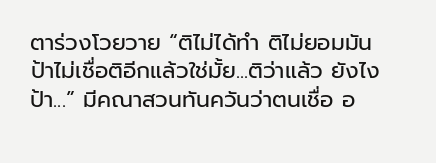ตาร่วงโวยวาย “ติไม่ได้ทำ ติไม่ยอมมัน ป้าไม่เชื่อติอีกแล้วใช่มั้ย...ติว่าแล้ว ยังไงป้า...” มีคณาสวนทันควันว่าตนเชื่อ อ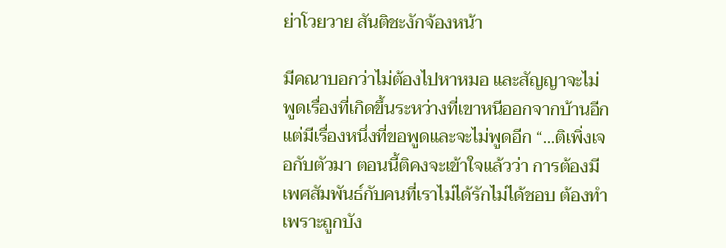ย่าโวยวาย สันติชะงักจ้องหน้า

มีคณาบอกว่าไม่ต้องไปหาหมอ และสัญญาจะไม่พูดเรื่องที่เกิดขึ้นระหว่างที่เขาหนีออกจากบ้านอีก แต่มีเรื่องหนึ่งที่ขอพูดและจะไม่พูดอีก “...ติเพิ่งเจอกับตัวมา ตอนนี้ติคงจะเข้าใจแล้วว่า การต้องมีเพศสัมพันธ์กับคนที่เราไม่ได้รักไม่ได้ชอบ ต้องทำเพราะถูกบัง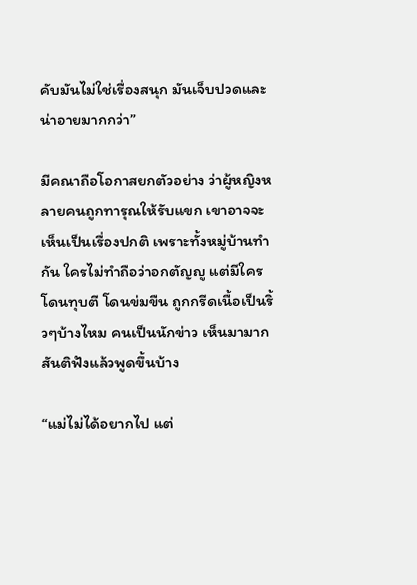คับมันไม่ใช่เรื่องสนุก มันเจ็บปวดและน่าอายมากกว่า”

มีคณาถือโอกาสยกตัวอย่าง ว่าผู้หญิงหลายคนถูกทารุณให้รับแขก เขาอาจจะเห็นเป็นเรื่องปกติ เพราะทั้งหมู่บ้านทำกัน ใครไม่ทำถือว่าอกตัญญู แต่มีใครโดนทุบตี โดนข่มขืน ถูกกรีดเนื้อเป็นริ้วๆบ้างไหม คนเป็นนักข่าว เห็นมามาก สันติฟังแล้วพูดขึ้นบ้าง

“แม่ไม่ได้อยากไป แต่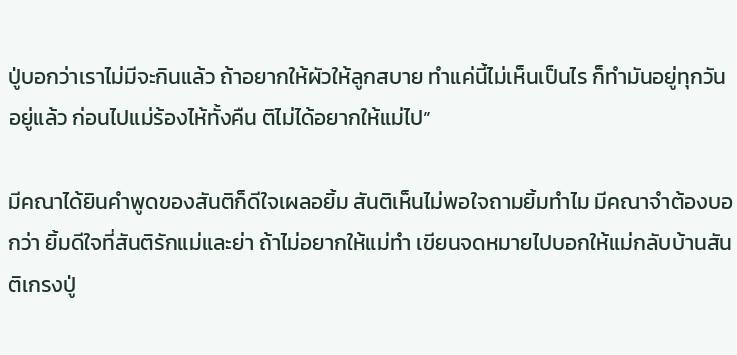ปู่บอกว่าเราไม่มีจะกินแล้ว ถ้าอยากให้ผัวให้ลูกสบาย ทำแค่นี้ไม่เห็นเป็นไร ก็ทำมันอยู่ทุกวันอยู่แล้ว ก่อนไปแม่ร้องไห้ทั้งคืน ติไม่ได้อยากให้แม่ไป”

มีคณาได้ยินคำพูดของสันติก็ดีใจเผลอยิ้ม สันติเห็นไม่พอใจถามยิ้มทำไม มีคณาจำต้องบอกว่า ยิ้มดีใจที่สันติรักแม่และย่า ถ้าไม่อยากให้แม่ทำ เขียนจดหมายไปบอกให้แม่กลับบ้านสันติเกรงปู่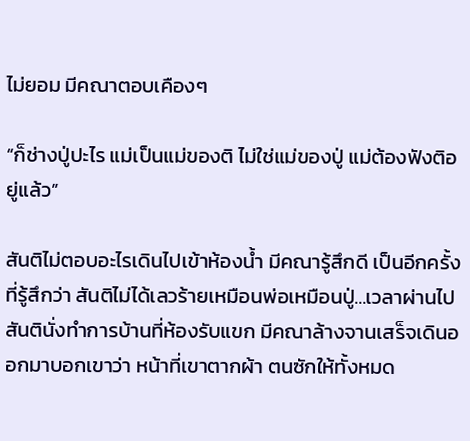ไม่ยอม มีคณาตอบเคืองๆ

“ก็ช่างปู่ปะไร แม่เป็นแม่ของติ ไม่ใช่แม่ของปู่ แม่ต้องฟังติอยู่แล้ว”

สันติไม่ตอบอะไรเดินไปเข้าห้องน้ำ มีคณารู้สึกดี เป็นอีกครั้งที่รู้สึกว่า สันติไม่ได้เลวร้ายเหมือนพ่อเหมือนปู่...เวลาผ่านไป สันตินั่งทำการบ้านที่ห้องรับแขก มีคณาล้างจานเสร็จเดินออกมาบอกเขาว่า หน้าที่เขาตากผ้า ตนซักให้ทั้งหมด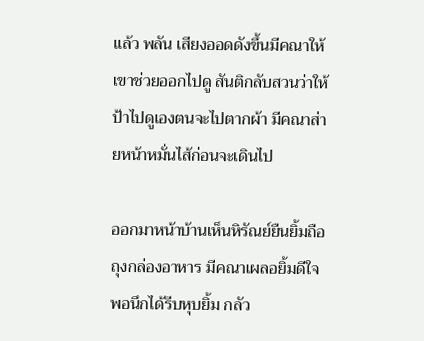แล้ว พลัน เสียงออดดังขึ้นมีคณาให้เขาช่วยออกไปดู สันติกลับสวนว่าให้ป้าไปดูเองตนจะไปตากผ้า มีคณาส่ายหน้าหมั่นไส้ก่อนจะเดินไป

ออกมาหน้าบ้านเห็นหิรัณย์ยืนยิ้มถือถุงกล่องอาหาร มีคณาเผลอยิ้มดีใจ พอนึกได้รีบหุบยิ้ม กลัว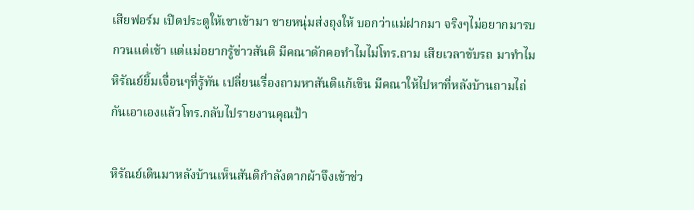เสียฟอร์ม เปิดประตูให้เขาเข้ามา ชายหนุ่มส่งถุงให้ บอกว่าแม่ฝากมา จริงๆไม่อยากมารบกวนแต่เช้า แต่แม่อยากรู้ข่าวสันติ มีคณาดักคอทำไมไม่โทร.ถาม เสียเวลาขับรถ มาทำไม หิรัณย์ยิ้มเจื่อนๆที่รู้ทัน เปลี่ยนเรื่องถามหาสันติแก้เขิน มีคณาให้ไปหาที่หลังบ้านถามไถ่กันเอาเองแล้วโทร.กลับไปรายงานคุณป้า

หิรัณย์เดินมาหลังบ้านเห็นสันติกำลังตากผ้าจึงเข้าช่ว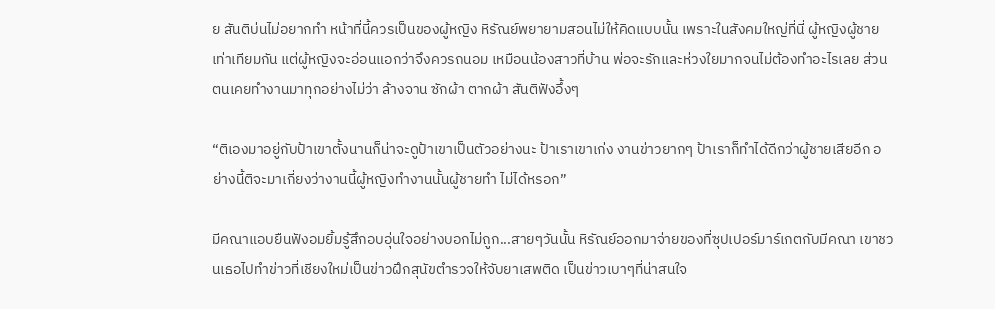ย สันติบ่นไม่อยากทำ หน้าที่นี้ควรเป็นของผู้หญิง หิรัณย์พยายามสอนไม่ให้คิดแบบนั้น เพราะในสังคมใหญ่ที่นี่ ผู้หญิงผู้ชายเท่าเทียมกัน แต่ผู้หญิงจะอ่อนแอกว่าจึงควรถนอม เหมือนน้องสาวที่บ้าน พ่อจะรักและห่วงใยมากจนไม่ต้องทำอะไรเลย ส่วนตนเคยทำงานมาทุกอย่างไม่ว่า ล้างจาน ซักผ้า ตากผ้า สันติฟังอึ้งๆ

“ติเองมาอยู่กับป้าเขาตั้งนานก็น่าจะดูป้าเขาเป็นตัวอย่างนะ ป้าเราเขาเก่ง งานข่าวยากๆ ป้าเราก็ทำได้ดีกว่าผู้ชายเสียอีก อย่างนี้ติจะมาเกี่ยงว่างานนี้ผู้หญิงทำงานนั้นผู้ชายทำ ไม่ได้หรอก”

มีคณาแอบยืนฟังอมยิ้มรู้สึกอบอุ่นใจอย่างบอกไม่ถูก...สายๆวันนั้น หิรัณย์ออกมาจ่ายของที่ซุปเปอร์มาร์เกตกับมีคณา เขาชวนเธอไปทำข่าวที่เชียงใหม่เป็นข่าวฝึกสุนัขตำรวจให้จับยาเสพติด เป็นข่าวเบาๆที่น่าสนใจ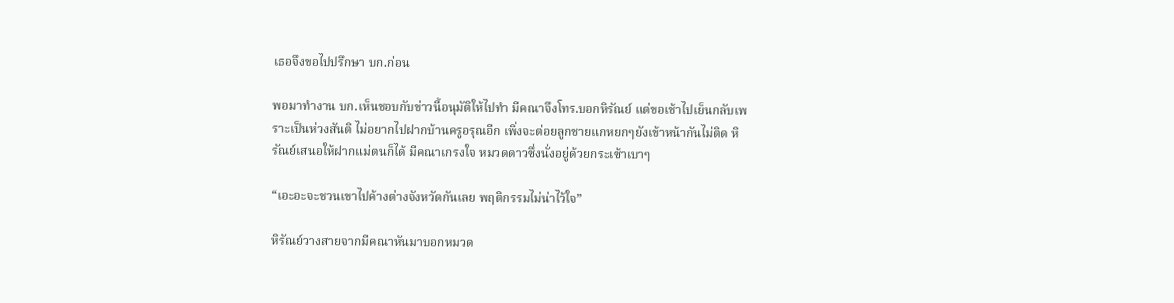เธอจึงขอไปปรึกษา บก.ก่อน

พอมาทำงาน บก.เห็นชอบกับข่าวนี้อนุมัติให้ไปทำ มีคณาจึงโทร.บอกหิรัณย์ แต่ขอเช้าไปเย็นกลับเพราะเป็นห่วงสันติ ไม่อยากไปฝากบ้านครูอรุณอีก เพิ่งจะต่อยลูกชายแกหยกๆยังเข้าหน้ากันไม่ติด หิรัณย์เสนอให้ฝากแม่ตนก็ได้ มีคณาเกรงใจ หมวดดาวซึ่งนั่งอยู่ด้วยกระเซ้าเบาๆ

“เอะอะจะชวนเขาไปค้างต่างจังหวัดกันเลย พฤติกรรมไม่น่าไว้ใจ”

หิรัณย์วางสายจากมีคณาหันมาบอกหมวด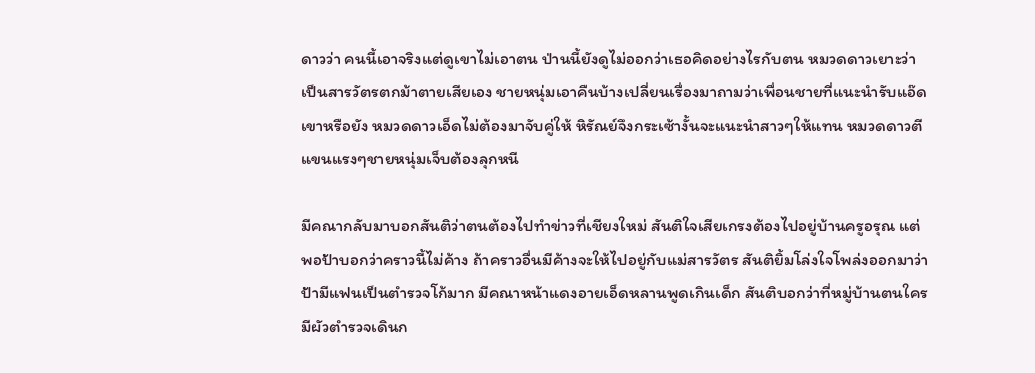ดาวว่า คนนี้เอาจริงแต่ดูเขาไม่เอาตน ป่านนี้ยังดูไม่ออกว่าเธอคิดอย่างไรกับตน หมวดดาวเยาะว่าเป็นสารวัตรตกม้าตายเสียเอง ชายหนุ่มเอาคืนบ้างเปลี่ยนเรื่องมาถามว่าเพื่อนชายที่แนะนำรับแอ๊ดเขาหรือยัง หมวดดาวเอ็ดไม่ต้องมาจับคู่ให้ หิรัณย์จึงกระเซ้างั้นจะแนะนำสาวๆให้แทน หมวดดาวตีแขนแรงๆชายหนุ่มเจ็บต้องลุกหนี

มีคณากลับมาบอกสันติว่าตนต้องไปทำข่าวที่เชียงใหม่ สันติใจเสียเกรงต้องไปอยู่บ้านครูอรุณ แต่พอป้าบอกว่าคราวนี้ไม่ค้าง ถ้าคราวอื่นมีค้างจะให้ไปอยู่กับแม่สารวัตร สันติยิ้มโล่งใจโพล่งออกมาว่า ป้ามีแฟนเป็นตำรวจโก้มาก มีคณาหน้าแดงอายเอ็ดหลานพูดเกินเด็ก สันติบอกว่าที่หมู่บ้านตนใครมีผัวตำรวจเดินก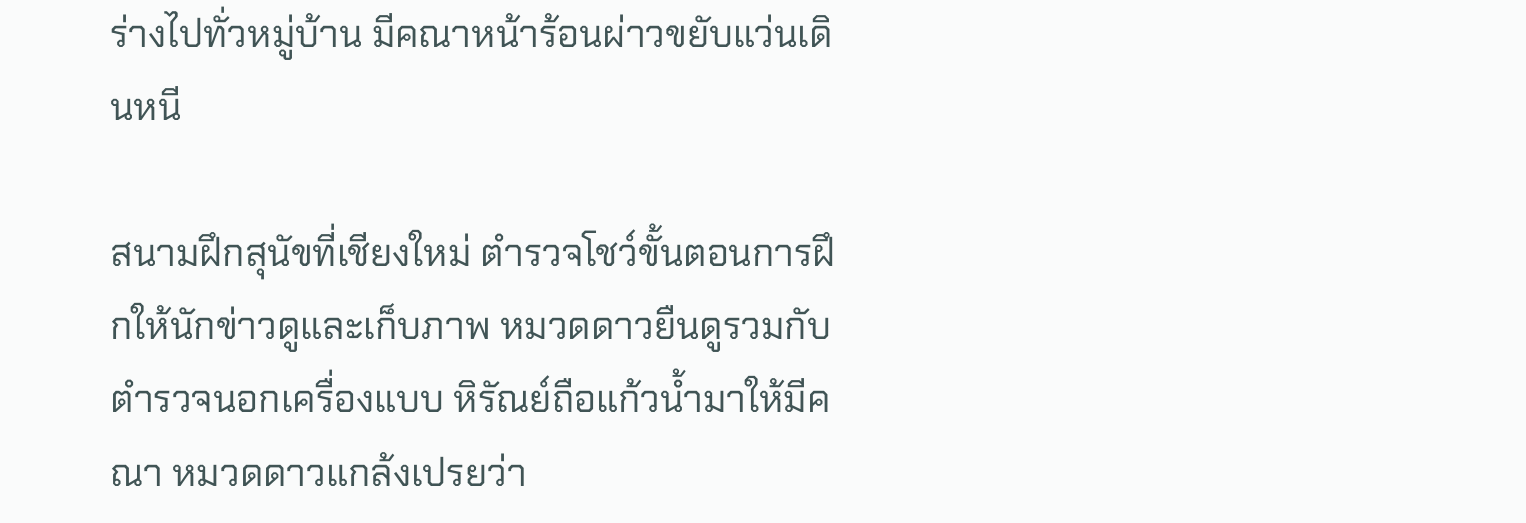ร่างไปทั่วหมู่บ้าน มีคณาหน้าร้อนผ่าวขยับแว่นเดินหนี

สนามฝึกสุนัขที่เชียงใหม่ ตำรวจโชว์ขั้นตอนการฝึกให้นักข่าวดูและเก็บภาพ หมวดดาวยืนดูรวมกับตำรวจนอกเครื่องแบบ หิรัณย์ถือแก้วน้ำมาให้มีคณา หมวดดาวแกล้งเปรยว่า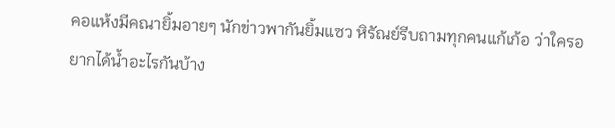คอแห้งมีคณายิ้มอายๆ นักข่าวพากันยิ้มแซว หิรัณย์รีบถามทุกคนแก้เก้อ ว่าใครอยากได้น้ำอะไรกันบ้าง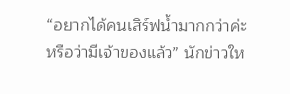“อยากได้คนเสิร์ฟน้ำมากกว่าค่ะ หรือว่ามีเจ้าของแล้ว” นักข่าวให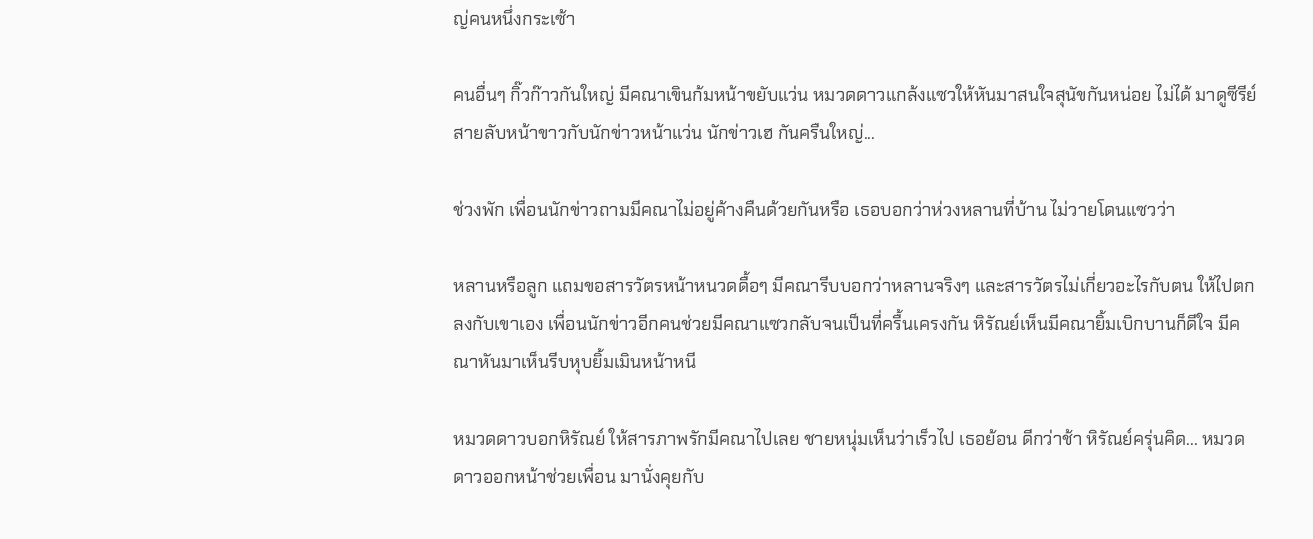ญ่คนหนึ่งกระเซ้า

คนอื่นๆ กิ๊วก๊าวกันใหญ่ มีคณาเขินก้มหน้าขยับแว่น หมวดดาวแกล้งแซวให้หันมาสนใจสุนัขกันหน่อย ไม่ได้ มาดูซีรีย์สายลับหน้าขาวกับนักข่าวหน้าแว่น นักข่าวเฮ กันครืนใหญ่...

ช่วงพัก เพื่อนนักข่าวถามมีคณาไม่อยู่ค้างคืนด้วยกันหรือ เธอบอกว่าห่วงหลานที่บ้าน ไม่วายโดนแซวว่า

หลานหรือลูก แถมขอสารวัตรหน้าหนวดดื้อๆ มีคณารีบบอกว่าหลานจริงๆ และสารวัตรไม่เกี่ยวอะไรกับตน ให้ไปตกลงกับเขาเอง เพื่อนนักข่าวอีกคนช่วยมีคณาแซวกลับจนเป็นที่ครื้นเครงกัน หิรัณย์เห็นมีคณายิ้มเบิกบานก็ดีใจ มีคณาหันมาเห็นรีบหุบยิ้มเมินหน้าหนี

หมวดดาวบอกหิรัณย์ ให้สารภาพรักมีคณาไปเลย ชายหนุ่มเห็นว่าเร็วไป เธอย้อน ดีกว่าช้า หิรัณย์ครุ่นคิด... หมวดดาวออกหน้าช่วยเพื่อน มานั่งคุยกับ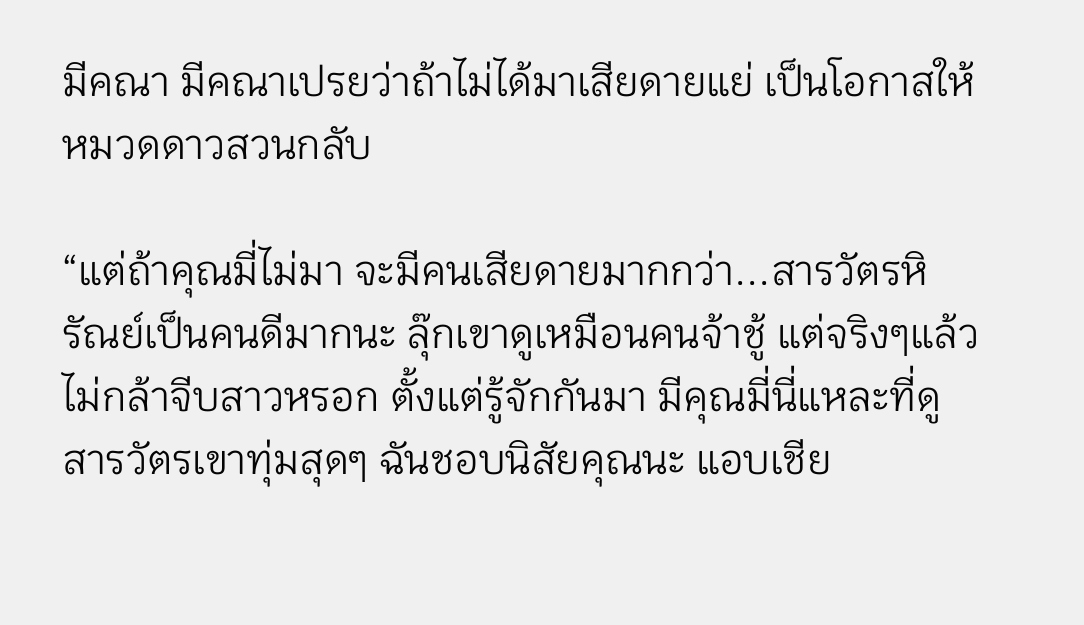มีคณา มีคณาเปรยว่าถ้าไม่ได้มาเสียดายแย่ เป็นโอกาสให้หมวดดาวสวนกลับ

“แต่ถ้าคุณมี่ไม่มา จะมีคนเสียดายมากกว่า...สารวัตรหิรัณย์เป็นคนดีมากนะ ลุ๊กเขาดูเหมือนคนจ้าชู้ แต่จริงๆแล้ว ไม่กล้าจีบสาวหรอก ตั้งแต่รู้จักกันมา มีคุณมี่นี่แหละที่ดูสารวัตรเขาทุ่มสุดๆ ฉันชอบนิสัยคุณนะ แอบเชีย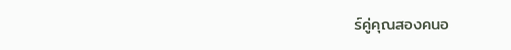ร์คู่คุณสองคนอ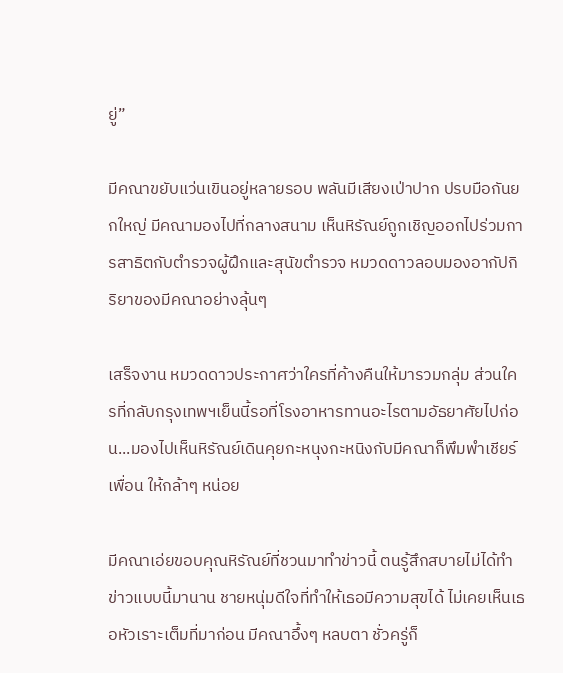ยู่”

มีคณาขยับแว่นเขินอยู่หลายรอบ พลันมีเสียงเป่าปาก ปรบมือกันยกใหญ่ มีคณามองไปที่กลางสนาม เห็นหิรัณย์ถูกเชิญออกไปร่วมการสาธิตกับตำรวจผู้ฝึกและสุนัขตำรวจ หมวดดาวลอบมองอากัปกิริยาของมีคณาอย่างลุ้นๆ

เสร็จงาน หมวดดาวประกาศว่าใครที่ค้างคืนให้มารวมกลุ่ม ส่วนใครที่กลับกรุงเทพฯเย็นนี้รอที่โรงอาหารทานอะไรตามอัธยาศัยไปก่อน...มองไปเห็นหิรัณย์เดินคุยกะหนุงกะหนิงกับมีคณาก็พึมพำเชียร์เพื่อน ให้กล้าๆ หน่อย

มีคณาเอ่ยขอบคุณหิรัณย์ที่ชวนมาทำข่าวนี้ ตนรู้สึกสบายไม่ได้ทำข่าวแบบนี้มานาน ชายหนุ่มดีใจที่ทำให้เธอมีความสุขได้ ไม่เคยเห็นเธอหัวเราะเต็มที่มาก่อน มีคณาอึ้งๆ หลบตา ชั่วครู่ก็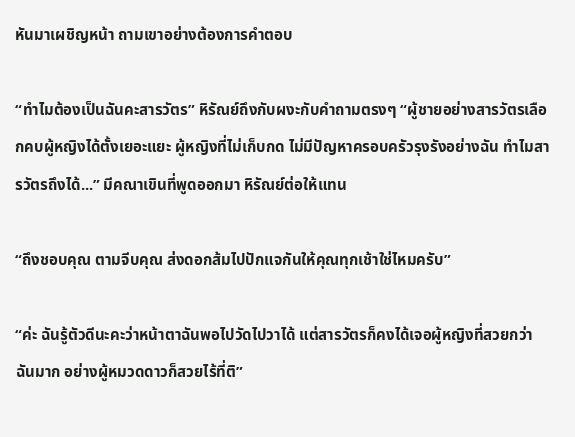หันมาเผชิญหน้า ถามเขาอย่างต้องการคำตอบ

“ทำไมต้องเป็นฉันคะสารวัตร” หิรัณย์ถึงกับผงะกับคำถามตรงๆ “ผู้ชายอย่างสารวัตรเลือกคบผู้หญิงได้ตั้งเยอะแยะ ผู้หญิงที่ไม่เก็บกด ไม่มีปัญหาครอบครัวรุงรังอย่างฉัน ทำไมสารวัตรถึงได้...” มีคณาเขินที่พูดออกมา หิรัณย์ต่อให้แทน

“ถึงชอบคุณ ตามจีบคุณ ส่งดอกส้มไปปักแจกันให้คุณทุกเช้าใช่ไหมครับ”

“ค่ะ ฉันรู้ตัวดีนะคะว่าหน้าตาฉันพอไปวัดไปวาได้ แต่สารวัตรก็คงได้เจอผู้หญิงที่สวยกว่าฉันมาก อย่างผู้หมวดดาวก็สวยไร้ที่ติ”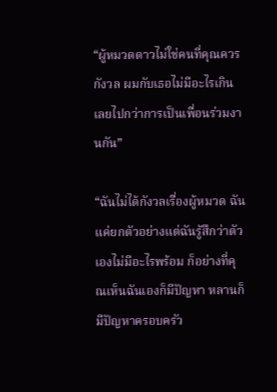“ผู้หมวดดาวไม่ใช่คนที่คุณควรกังวล ผมกับเธอไม่มีอะไรเกินเลยไปกว่าการเป็นเพื่อนร่วมงานกัน”

“ฉันไม่ได้กังวลเรื่องผู้หมวด ฉันแค่ยกตัวอย่างแต่ฉันรู้สึกว่าตัวเองไม่มีอะไรพร้อม ก็อย่างที่คุณเห็นฉันเองก็มีปัญหา หลานก็มีปัญหาครอบครัว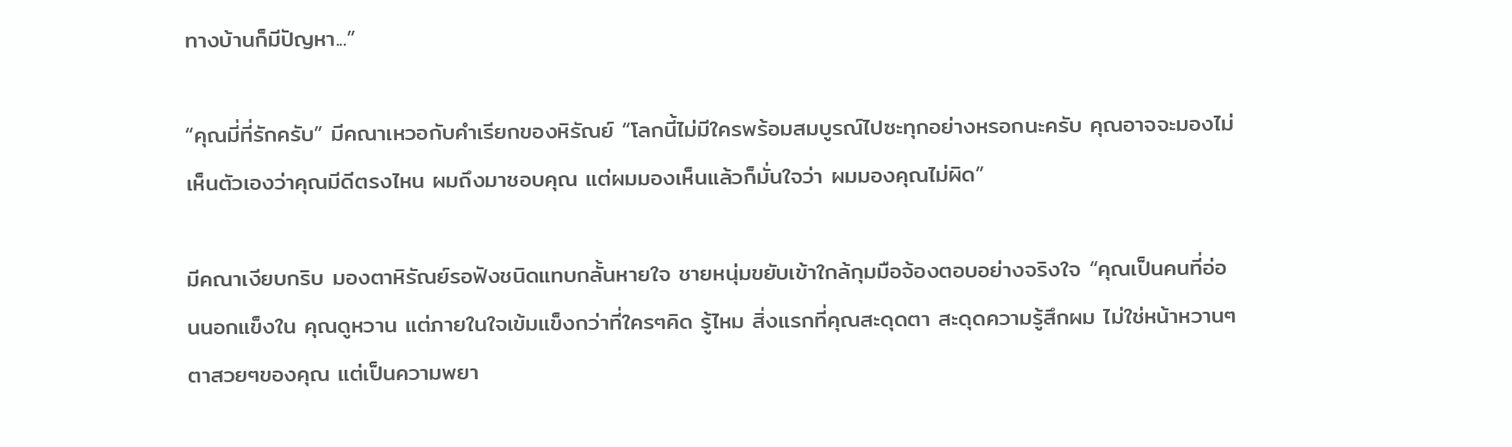ทางบ้านก็มีปัญหา...”

“คุณมี่ที่รักครับ” มีคณาเหวอกับคำเรียกของหิรัณย์ “โลกนี้ไม่มีใครพร้อมสมบูรณ์ไปซะทุกอย่างหรอกนะครับ คุณอาจจะมองไม่เห็นตัวเองว่าคุณมีดีตรงไหน ผมถึงมาชอบคุณ แต่ผมมองเห็นแล้วก็มั่นใจว่า ผมมองคุณไม่ผิด”

มีคณาเงียบกริบ มองตาหิรัณย์รอฟังชนิดแทบกลั้นหายใจ ชายหนุ่มขยับเข้าใกล้กุมมือจ้องตอบอย่างจริงใจ “คุณเป็นคนที่อ่อนนอกแข็งใน คุณดูหวาน แต่ภายในใจเข้มแข็งกว่าที่ใครๆคิด รู้ไหม สิ่งแรกที่คุณสะดุดตา สะดุดความรู้สึกผม ไม่ใช่หน้าหวานๆตาสวยๆของคุณ แต่เป็นความพยา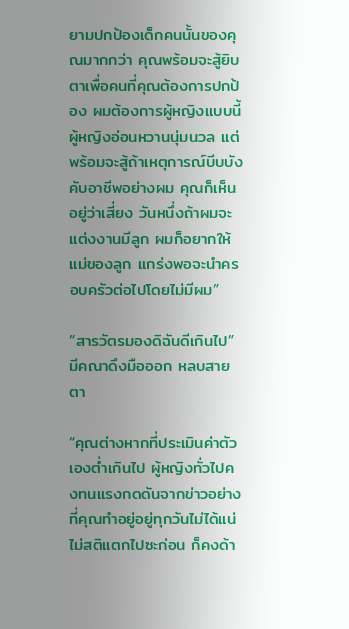ยามปกป้องเด็กคนนั้นของคุณมากกว่า คุณพร้อมจะสู้ยิบตาเพื่อคนที่คุณต้องการปกป้อง ผมต้องการผู้หญิงแบบนี้ ผู้หญิงอ่อนหวานนุ่มนวล แต่พร้อมจะสู้ถ้าเหตุการณ์บีบบังคับอาชีพอย่างผม คุณก็เห็นอยู่ว่าเสี่ยง วันหนึ่งถ้าผมจะแต่งงานมีลูก ผมก็อยากให้แม่ของลูก แกร่งพอจะนำครอบครัวต่อไปโดยไม่มีผม”

“สารวัตรมองดิฉันดีเกินไป” มีคณาดึงมือออก หลบสายตา

“คุณต่างหากที่ประเมินค่าตัวเองต่ำเกินไป ผู้หญิงทั่วไปคงทนแรงกดดันจากข่าวอย่างที่คุณทำอยู่อยู่ทุกวันไม่ได้แน่ ไม่สติแตกไปซะก่อน ก็คงด้า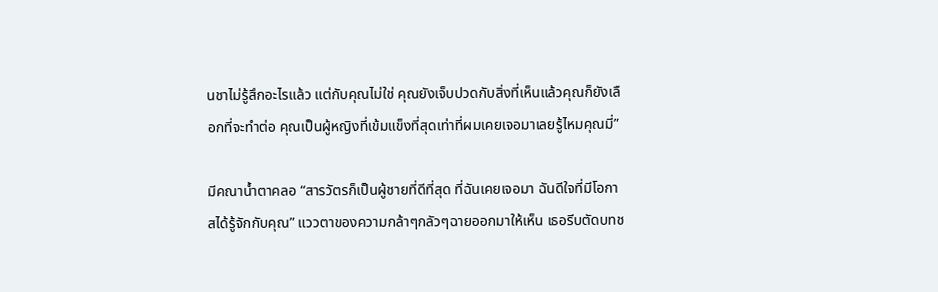นชาไม่รู้สึกอะไรแล้ว แต่กับคุณไม่ใช่ คุณยังเจ็บปวดกับสิ่งที่เห็นแล้วคุณก็ยังเลือกที่จะทำต่อ คุณเป็นผู้หญิงที่เข้มแข็งที่สุดเท่าที่ผมเคยเจอมาเลยรู้ไหมคุณมี่”

มีคณาน้ำตาคลอ “สารวัตรก็เป็นผู้ชายที่ดีที่สุด ที่ฉันเคยเจอมา ฉันดีใจที่มีโอกาสได้รู้จักกับคุณ” แววตาของความกล้าๆกลัวๆฉายออกมาให้เห็น เธอรีบตัดบทช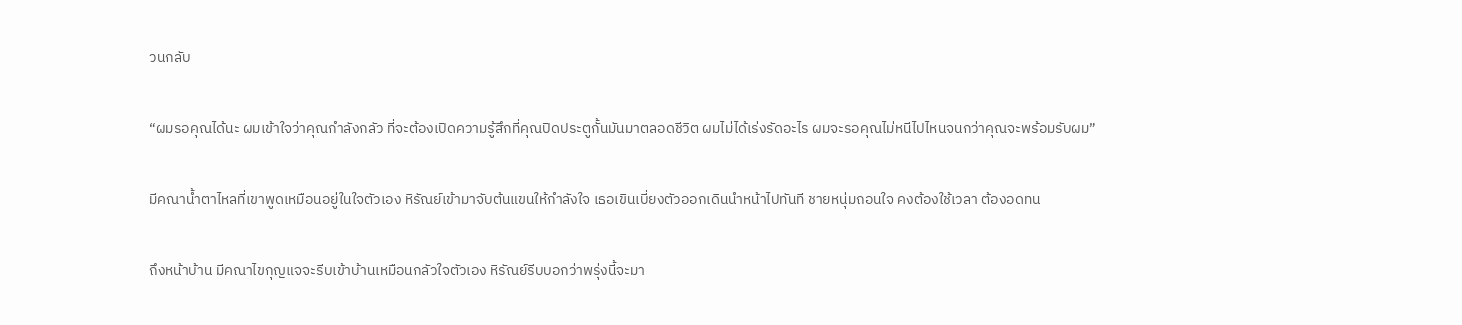วนกลับ

“ผมรอคุณได้นะ ผมเข้าใจว่าคุณกำลังกลัว ที่จะต้องเปิดความรู้สึกที่คุณปิดประตูกั้นมันมาตลอดชีวิต ผมไม่ได้เร่งรัดอะไร ผมจะรอคุณไม่หนีไปไหนจนกว่าคุณจะพร้อมรับผม”

มีคณาน้ำตาไหลที่เขาพูดเหมือนอยู่ในใจตัวเอง หิรัณย์เข้ามาจับต้นแขนให้กำลังใจ เธอเขินเบี่ยงตัวออกเดินนำหน้าไปทันที ชายหนุ่มถอนใจ คงต้องใช้เวลา ต้องอดทน

ถึงหน้าบ้าน มีคณาไขกุญแจจะรีบเข้าบ้านเหมือนกลัวใจตัวเอง หิรัณย์รีบบอกว่าพรุ่งนี้จะมา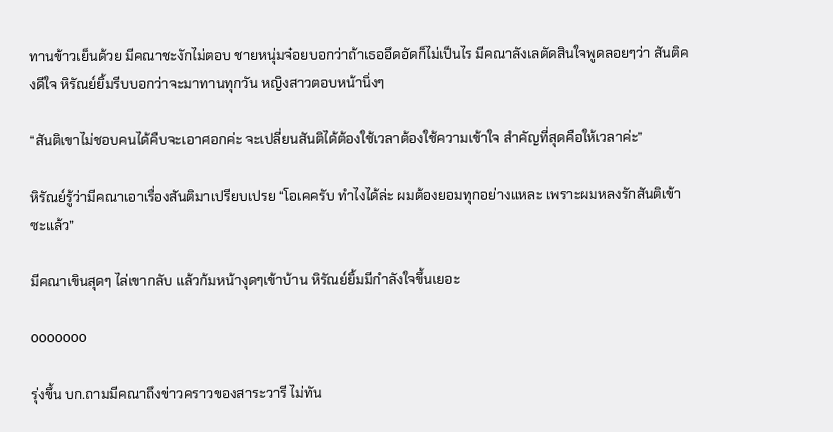ทานข้าวเย็นด้วย มีคณาชะงักไม่ตอบ ชายหนุ่มจ๋อยบอกว่าถ้าเธออึดอัดก็ไม่เป็นไร มีคณาลังเลตัดสินใจพูดลอยๆว่า สันติคงดีใจ หิรัณย์ยิ้มรีบบอกว่าจะมาทานทุกวัน หญิงสาวตอบหน้านิ่งๆ

“สันติเขาไม่ชอบคนได้คืบจะเอาศอกค่ะ จะเปลี่ยนสันติได้ต้องใช้เวลาต้องใช้ความเข้าใจ สำคัญที่สุดคือให้เวลาค่ะ”

หิรัณย์รู้ว่ามีคณาเอาเรื่องสันติมาเปรียบเปรย “โอเคครับ ทำไงได้ล่ะ ผมต้องยอมทุกอย่างแหละ เพราะผมหลงรักสันติเข้าซะแล้ว”

มีคณาเขินสุดๆ ไล่เขากลับ แล้วก้มหน้างุดๆเข้าบ้าน หิรัณย์ยิ้มมีกำลังใจขึ้นเยอะ

ooooooo

รุ่งขึ้น บก.ถามมีคณาถึงข่าวคราวของสาระวารี ไม่ทัน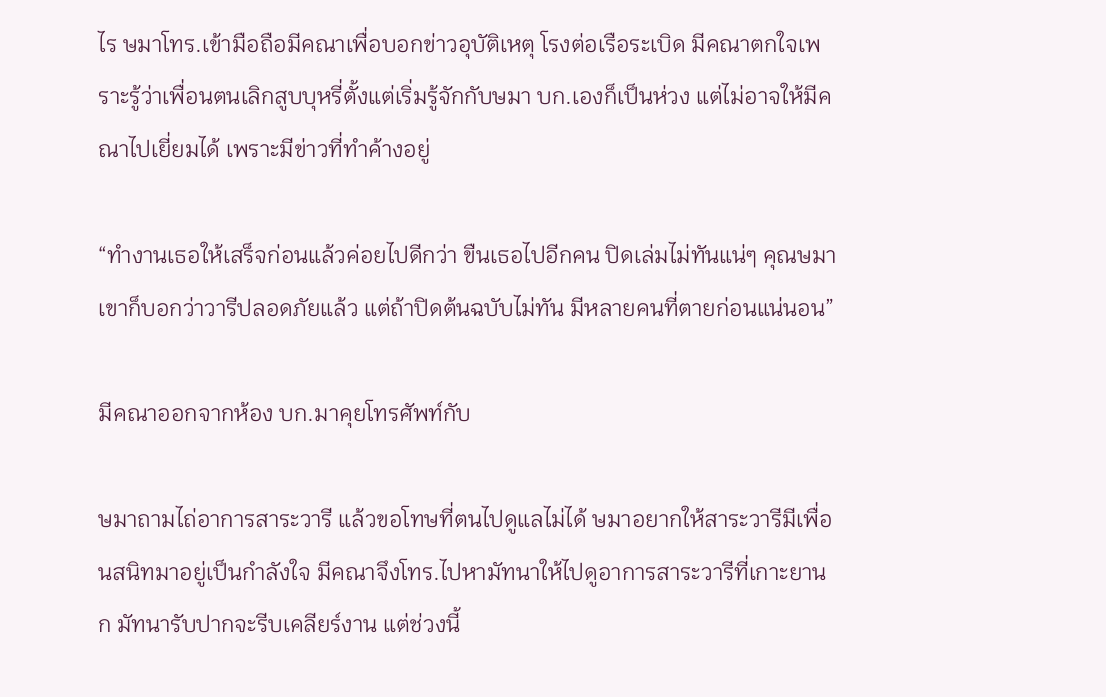ไร ษมาโทร.เข้ามือถือมีคณาเพื่อบอกข่าวอุบัติเหตุ โรงต่อเรือระเบิด มีคณาตกใจเพราะรู้ว่าเพื่อนตนเลิกสูบบุหรี่ตั้งแต่เริ่มรู้จักกับษมา บก.เองก็เป็นห่วง แต่ไม่อาจให้มีคณาไปเยี่ยมได้ เพราะมีข่าวที่ทำค้างอยู่

“ทำงานเธอให้เสร็จก่อนแล้วค่อยไปดีกว่า ขืนเธอไปอีกคน ปิดเล่มไม่ทันแน่ๆ คุณษมาเขาก็บอกว่าวารีปลอดภัยแล้ว แต่ถ้าปิดต้นฉบับไม่ทัน มีหลายคนที่ตายก่อนแน่นอน”

มีคณาออกจากห้อง บก.มาคุยโทรศัพท์กับ

ษมาถามไถ่อาการสาระวารี แล้วขอโทษที่ตนไปดูแลไม่ได้ ษมาอยากให้สาระวารีมีเพื่อนสนิทมาอยู่เป็นกำลังใจ มีคณาจึงโทร.ไปหามัทนาให้ไปดูอาการสาระวารีที่เกาะยานก มัทนารับปากจะรีบเคลียร์งาน แต่ช่วงนี้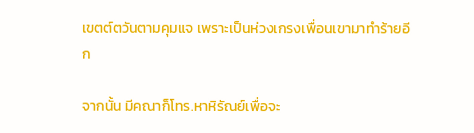เขตต์ตวันตามคุมแจ เพราะเป็นห่วงเกรงเพื่อนเขามาทำร้ายอีก

จากนั้น มีคณาก็โทร.หาหิรัณย์เพื่อจะ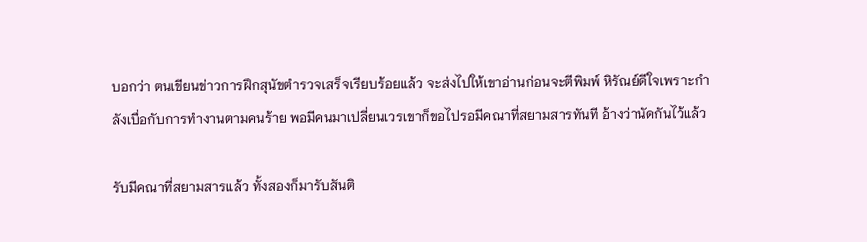บอกว่า ตนเขียนข่าวการฝึกสุนัขตำรวจเสร็จเรียบร้อยแล้ว จะส่งไปให้เขาอ่านก่อนจะตีพิมพ์ หิรัณย์ดีใจเพราะกำลังเบื่อกับการทำงานตามคนร้าย พอมีคนมาเปลี่ยนเวรเขาก็ขอไปรอมีคณาที่สยามสารทันที อ้างว่านัดกันไว้แล้ว

รับมีคณาที่สยามสารแล้ว ทั้งสองก็มารับสันติ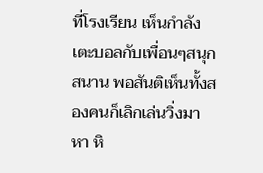ที่โรงเรียน เห็นกำลังเตะบอลกับเพื่อนๆสนุกสนาน พอสันติเห็นทั้งสองคนก็เลิกเล่นวิ่งมาหา หิ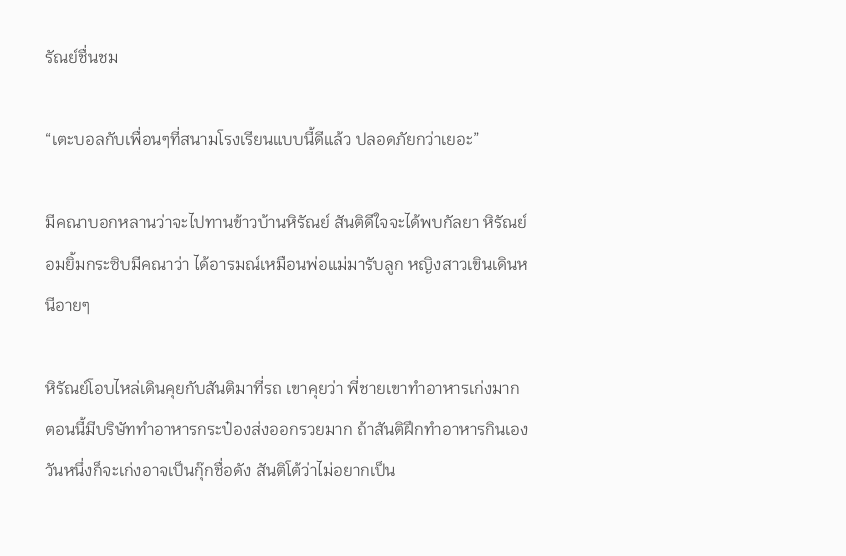รัณย์ชื่นชม

“เตะบอลกับเพื่อนๆที่สนามโรงเรียนแบบนี้ดีแล้ว ปลอดภัยกว่าเยอะ”

มีคณาบอกหลานว่าจะไปทานข้าวบ้านหิรัณย์ สันติดีใจจะได้พบกัลยา หิรัณย์อมยิ้มกระซิบมีคณาว่า ได้อารมณ์เหมือนพ่อแม่มารับลูก หญิงสาวเขินเดินหนีอายๆ

หิรัณย์โอบไหล่เดินคุยกับสันติมาที่รถ เขาคุยว่า พี่ชายเขาทำอาหารเก่งมาก ตอนนี้มีบริษัททำอาหารกระป๋องส่งออกรวยมาก ถ้าสันติฝึกทำอาหารกินเอง วันหนึ่งก็จะเก่งอาจเป็นกุ๊กชื่อดัง สันติโต้ว่าไม่อยากเป็น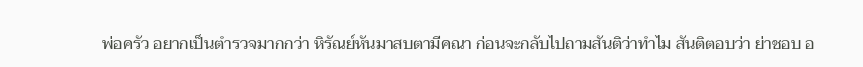พ่อครัว อยากเป็นตำรวจมากกว่า หิรัณย์หันมาสบตามีคณา ก่อนจะกลับไปถามสันติว่าทำไม สันติตอบว่า ย่าชอบ อ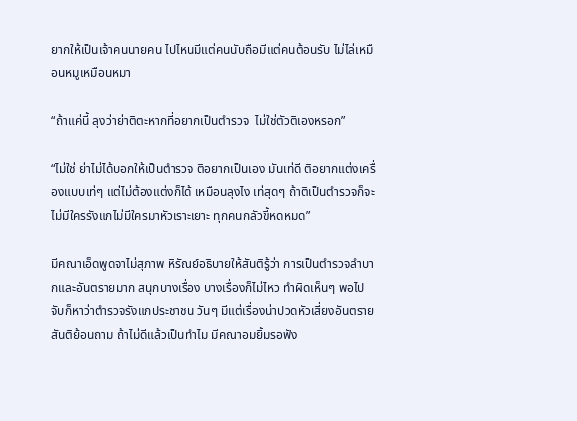ยากให้เป็นเจ้าคนนายคน ไปไหนมีแต่คนนับถือมีแต่คนต้อนรับ ไม่ไล่เหมือนหมูเหมือนหมา

“ถ้าแค่นี้ ลุงว่าย่าติตะหากที่อยากเป็นตำรวจ  ไม่ใช่ตัวติเองหรอก”

“ไม่ใช่ ย่าไม่ได้บอกให้เป็นตำรวจ ติอยากเป็นเอง มันเท่ดี ติอยากแต่งเครื่องแบบเท่ๆ แต่ไม่ต้องแต่งก็ได้ เหมือนลุงไง เท่สุดๆ ถ้าติเป็นตำรวจก็จะไม่มีใครรังแกไม่มีใครมาหัวเราะเยาะ ทุกคนกลัวขี้หดหมด”

มีคณาเอ็ดพูดจาไม่สุภาพ หิรัณย์อธิบายให้สันติรู้ว่า การเป็นตำรวจลำบากและอันตรายมาก สนุกบางเรื่อง บางเรื่องก็ไม่ไหว ทำผิดเห็นๆ พอไปจับก็หาว่าตำรวจรังแกประชาชน วันๆ มีแต่เรื่องน่าปวดหัวเสี่ยงอันตรายสันติย้อนถาม ถ้าไม่ดีแล้วเป็นทำไม มีคณาอมยิ้มรอฟัง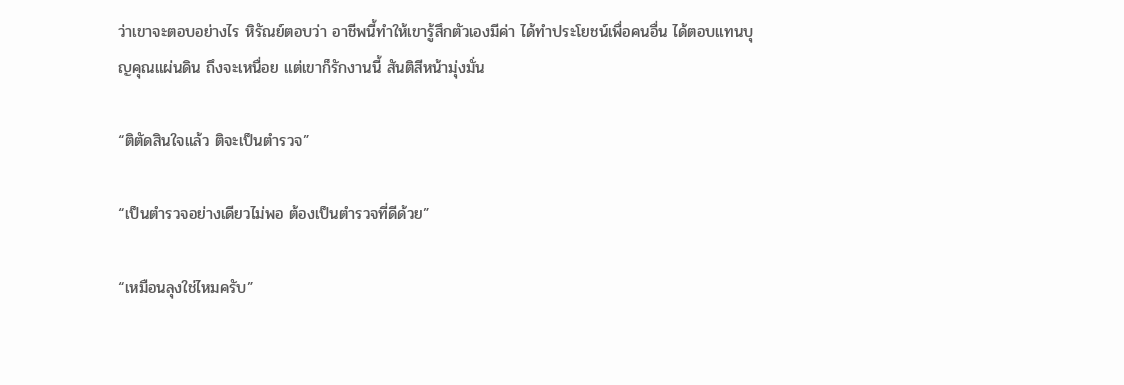ว่าเขาจะตอบอย่างไร หิรัณย์ตอบว่า อาชีพนี้ทำให้เขารู้สึกตัวเองมีค่า ได้ทำประโยชน์เพื่อคนอื่น ได้ตอบแทนบุญคุณแผ่นดิน ถึงจะเหนื่อย แต่เขาก็รักงานนี้ สันติสีหน้ามุ่งมั่น

“ติตัดสินใจแล้ว ติจะเป็นตำรวจ”

“เป็นตำรวจอย่างเดียวไม่พอ ต้องเป็นตำรวจที่ดีด้วย”

“เหมือนลุงใช่ไหมครับ”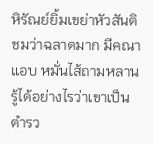หิรัณย์ยิ้มเขย่าหัวสันติชมว่าฉลาดมาก มีคณาแอบ หมั่นไส้ถามหลานรู้ได้อย่างไรว่าเขาเป็นตำรว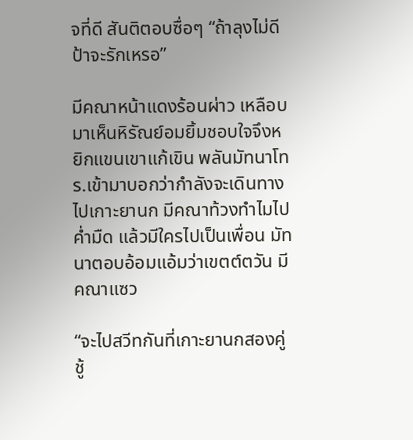จที่ดี สันติตอบซื่อๆ “ถ้าลุงไม่ดี ป้าจะรักเหรอ”

มีคณาหน้าแดงร้อนผ่าว เหลือบมาเห็นหิรัณย์อมยิ้มชอบใจจึงหยิกแขนเขาแก้เขิน พลันมัทนาโทร.เข้ามาบอกว่ากำลังจะเดินทางไปเกาะยานก มีคณาท้วงทำไมไปค่ำมืด แล้วมีใครไปเป็นเพื่อน มัทนาตอบอ้อมแอ้มว่าเขตต์ตวัน มีคณาแซว

“จะไปสวีทกันที่เกาะยานกสองคู่ชู้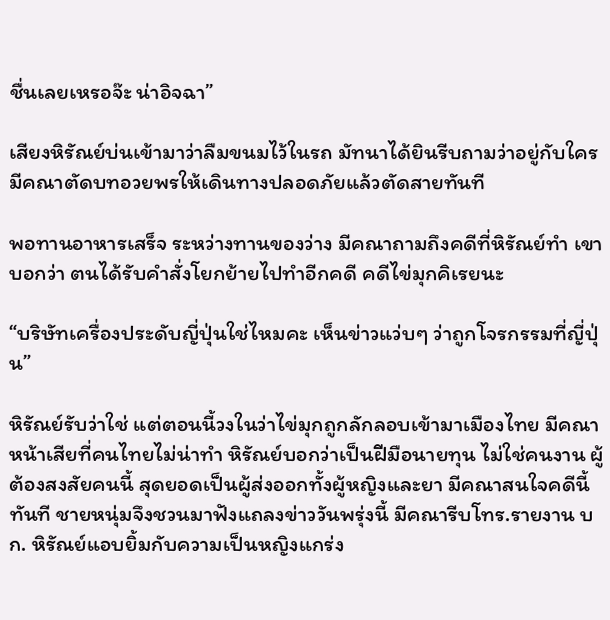ชื่นเลยเหรอจ๊ะ น่าอิจฉา”

เสียงหิรัณย์บ่นเข้ามาว่าลืมขนมไว้ในรถ มัทนาได้ยินรีบถามว่าอยู่กับใคร มีคณาตัดบทอวยพรให้เดินทางปลอดภัยแล้วตัดสายทันที

พอทานอาหารเสร็จ ระหว่างทานของว่าง มีคณาถามถึงคดีที่หิรัณย์ทำ เขาบอกว่า ตนได้รับคำสั่งโยกย้ายไปทำอีกคดี คดีไข่มุกคิเรยนะ

“บริษัทเครื่องประดับญี่ปุ่นใช่ไหมคะ เห็นข่าวแว่บๆ ว่าถูกโจรกรรมที่ญี่ปุ่น”

หิรัณย์รับว่าใช่ แต่ตอนนี้วงในว่าไข่มุกถูกลักลอบเข้ามาเมืองไทย มีคณาหน้าเสียที่คนไทยไม่น่าทำ หิรัณย์บอกว่าเป็นฝีมือนายทุน ไม่ใช่คนงาน ผู้ต้องสงสัยคนนี้ สุดยอดเป็นผู้ส่งออกทั้งผู้หญิงและยา มีคณาสนใจคดีนี้ ทันที ชายหนุ่มจึงชวนมาฟังแถลงข่าววันพรุ่งนี้ มีคณารีบโทร.รายงาน บก. หิรัณย์แอบยิ้มกับความเป็นหญิงแกร่ง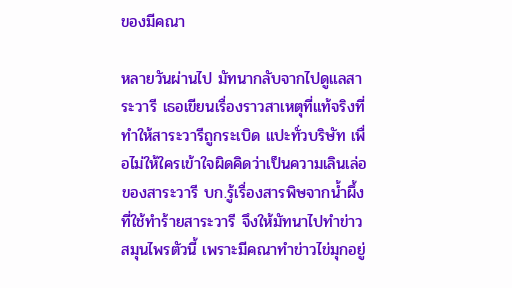ของมีคณา

หลายวันผ่านไป มัทนากลับจากไปดูแลสาระวารี เธอเขียนเรื่องราวสาเหตุที่แท้จริงที่ทำให้สาระวารีถูกระเบิด แปะทั่วบริษัท เพื่อไม่ให้ใครเข้าใจผิดคิดว่าเป็นความเลินเล่อของสาระวารี บก.รู้เรื่องสารพิษจากน้ำผึ้งที่ใช้ทำร้ายสาระวารี จึงให้มัทนาไปทำข่าวสมุนไพรตัวนี้ เพราะมีคณาทำข่าวไข่มุกอยู่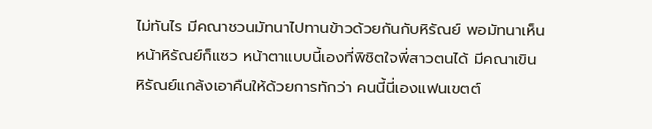ไม่ทันไร มีคณาชวนมัทนาไปทานข้าวด้วยกันกับหิรัณย์ พอมัทนาเห็นหน้าหิรัณย์ก็แซว หน้าตาแบบนี้เองที่พิชิตใจพี่สาวตนได้ มีคณาเขิน หิรัณย์แกล้งเอาคืนให้ด้วยการทักว่า คนนี้นี่เองแฟนเขตต์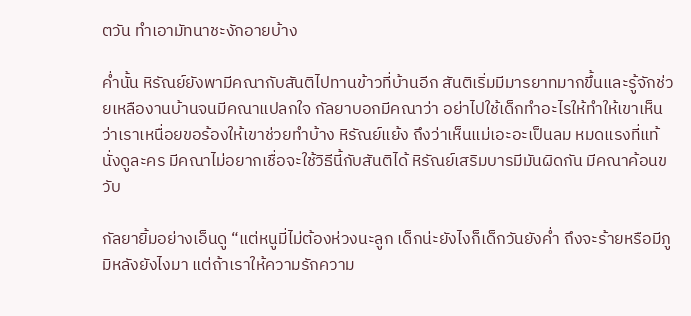ตวัน ทำเอามัทนาชะงักอายบ้าง

ค่ำนั้น หิรัณย์ยังพามีคณากับสันติไปทานข้าวที่บ้านอีก สันติเริ่มมีมารยาทมากขึ้นและรู้จักช่วยเหลืองานบ้านจนมีคณาแปลกใจ กัลยาบอกมีคณาว่า อย่าไปใช้เด็กทำอะไรให้ทำให้เขาเห็นว่าเราเหนื่อยขอร้องให้เขาช่วยทำบ้าง หิรัณย์แย้ง ถึงว่าเห็นแม่เอะอะเป็นลม หมดแรงที่แท้นั่งดูละคร มีคณาไม่อยากเชื่อจะใช้วิธีนี้กับสันติได้ หิรัณย์เสริมบารมีมันผิดกัน มีคณาค้อนขวับ

กัลยายิ้มอย่างเอ็นดู “แต่หนูมี่ไม่ต้องห่วงนะลูก เด็กน่ะยังไงก็เด็กวันยังค่ำ ถึงจะร้ายหรือมีภูมิหลังยังไงมา แต่ถ้าเราให้ความรักความ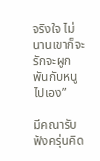จริงใจ ไม่นานเขาก็จะรักจะผูกพันกับหนูไปเอง”

มีคณารับฟังครุ่นคิด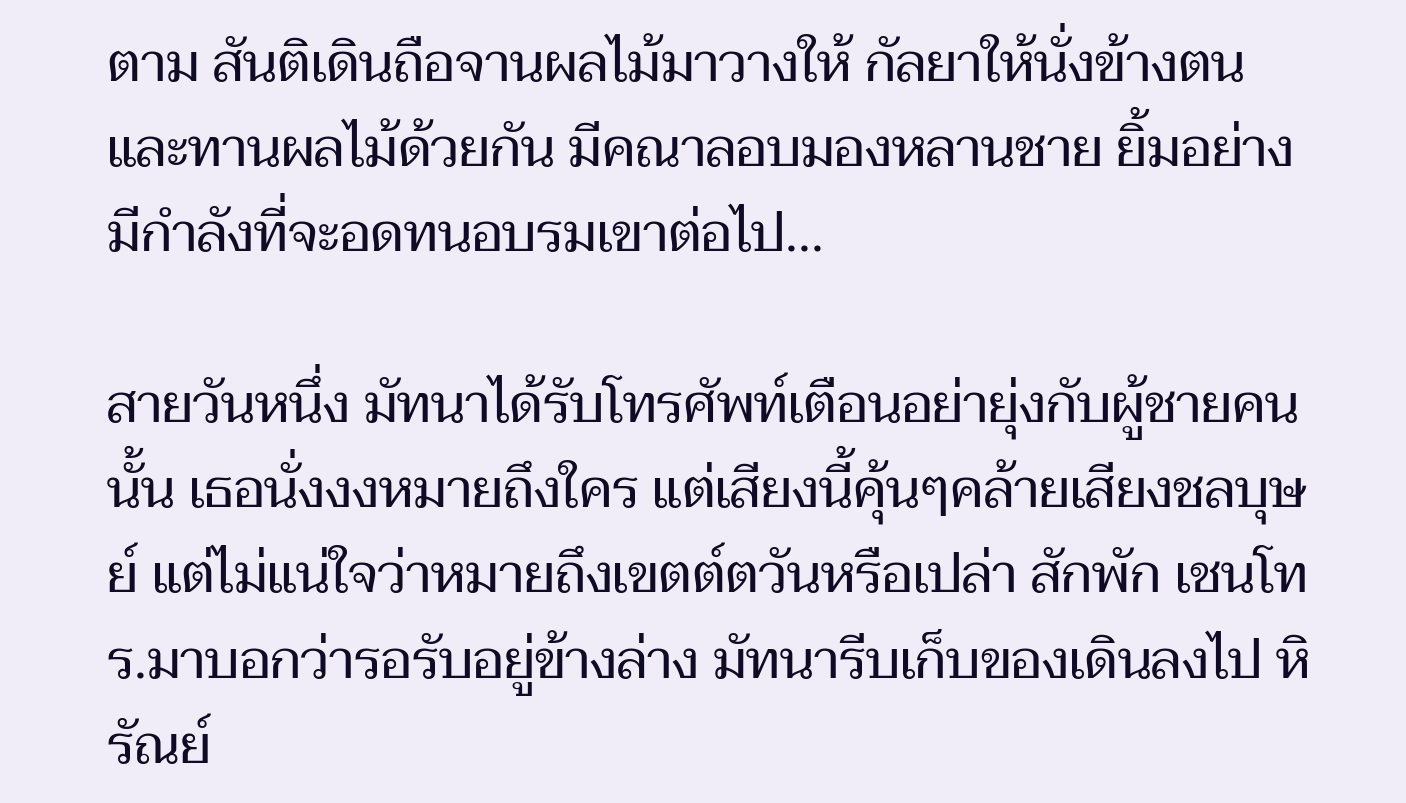ตาม สันติเดินถือจานผลไม้มาวางให้ กัลยาให้นั่งข้างตนและทานผลไม้ด้วยกัน มีคณาลอบมองหลานชาย ยิ้มอย่างมีกำลังที่จะอดทนอบรมเขาต่อไป...

สายวันหนึ่ง มัทนาได้รับโทรศัพท์เตือนอย่ายุ่งกับผู้ชายคนนั้น เธอนั่งงงหมายถึงใคร แต่เสียงนี้คุ้นๆคล้ายเสียงชลบุษย์ แต่ไม่แน่ใจว่าหมายถึงเขตต์ตวันหรือเปล่า สักพัก เชนโทร.มาบอกว่ารอรับอยู่ข้างล่าง มัทนารีบเก็บของเดินลงไป หิรัณย์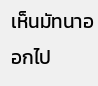เห็นมัทนาออกไป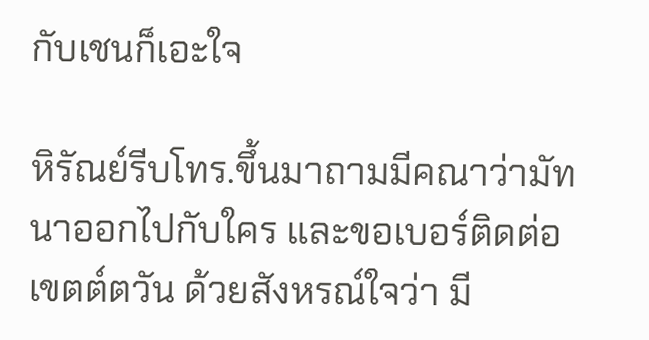กับเชนก็เอะใจ

หิรัณย์รีบโทร.ขึ้นมาถามมีคณาว่ามัทนาออกไปกับใคร และขอเบอร์ติดต่อเขตต์ตวัน ด้วยสังหรณ์ใจว่า มี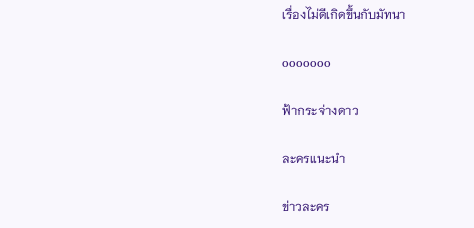เรื่องไม่ดีเกิดขึ้นกับมัทนา

ooooooo

ฟ้ากระจ่างดาว

ละครแนะนำ

ข่าวละคร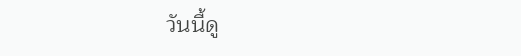วันนี้ดู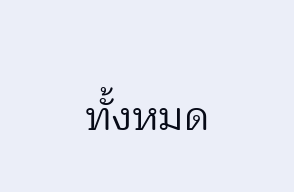ทั้งหมด